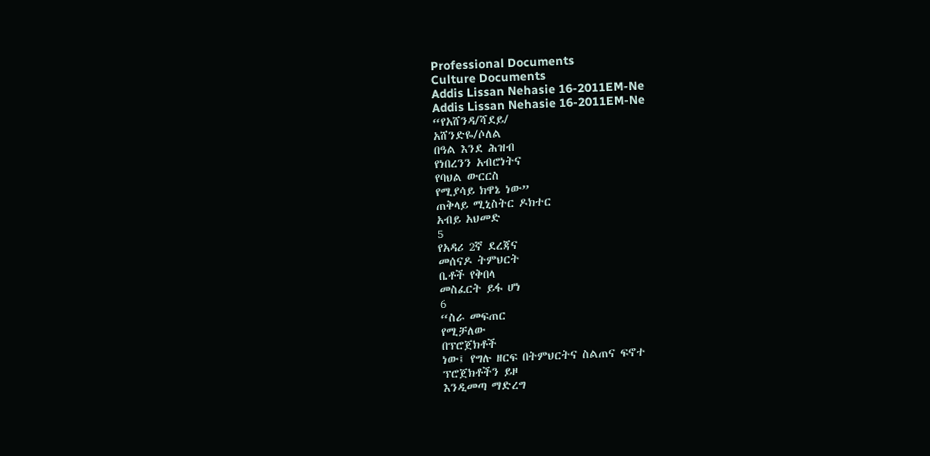Professional Documents
Culture Documents
Addis Lissan Nehasie 16-2011EM-Ne
Addis Lissan Nehasie 16-2011EM-Ne
“የአሸንዳ/ሻደይ/
አሸንድዬ/ሶለል
በዓል እንደ ሕዝብ
የነበረንን አብሮነትና
የባህል ውርርስ
የሚያሳይ ክዋኔ ነው”
ጠቅላይ ሚኒስትር ዶክተር
አብይ አህመድ
5
የአዳሪ 2ኛ ደረጃና
መሰናዶ ትምህርት
ቤቶች የቅበላ
መስፈርት ይፋ ሆነ
6
“ስራ መፍጠር
የሚቻለው
በፕሮጀክቶች
ነው፤ የግሉ ዘርፍ በትምህርትና ስልጠና ፍኖተ
ፕሮጀክቶችን ይዞ
እንዲመጣ ማድረግ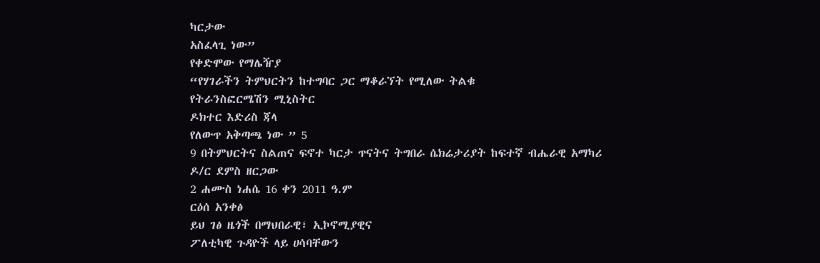ካርታው
አስፈላጊ ነው”
የቀድሞው የማሌዥያ
“የሃገራችን ትምህርትን ከተግባር ጋር ማቆራኘት የሚለው ትልቁ
የትራንስፎርሜሽን ሚኒስትር
ዶክተር እድሪስ ጃላ
የለውጥ አቅጣጫ ነው ” 5
9 በትምህርትና ስልጠና ፍኖተ ካርታ ጥናትና ትግበራ ሴክሬታሪያት ከፍተኛ ብሔራዊ አማካሪ
ዶ/ር ደምስ ዘርጋው
2 ሐሙስ ነሐሴ 16 ቀን 2011 ዓ.ም
ርዕሰ አንቀፅ
ይህ ገፅ ዜጎች በማህበራዊ፣ ኢኮኖሚያዊና
ፖለቲካዊ ጉዳዮች ላይ ሀሳባቸውን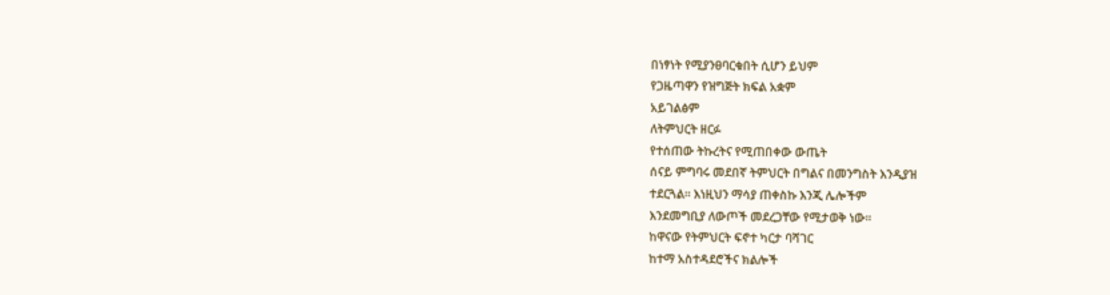በነፃነት የሚያንፀባርቁበት ሲሆን ይህም
የጋዜጣዋን የዝግጅት ክፍል አቋም
አይገልፅም
ለትምህርት ዘርፉ
የተሰጠው ትኩረትና የሚጠበቀው ውጤት
ሰናይ ምግባሩ መደበኛ ትምህርት በግልና በመንግስት እንዲያዝ
ተደርጓል፡፡ እነዚህን ማሳያ ጠቀስኩ እንጂ ሌሎችም
እንደመግቢያ ለውጦች መደረጋቸው የሚታወቅ ነው፡፡
ከዋናው የትምህርት ፍኖተ ካርታ ባሻገር
ከተማ አስተዳደሮችና ክልሎች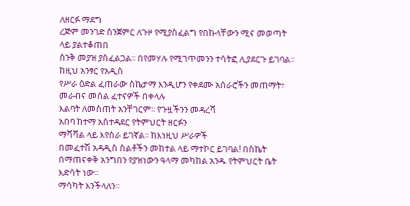ለዘርፉ ማደግ
ረጅም መንገድ ስንጀምር ለጉዞ የሚያስፈልግ የበኩላቸውን ሚና መወጣት ላይ ያልተቆጠበ
ስንቅ መያዝ ያስፈልጋል፡፡ በየመሃሉ የሚገጥመንን ተሳትፎ ሊያደርጉ ይገባል፡፡ ከዚህ አንፃር የአዲስ
የሥራ ዕድል ፈጠራው ስኬታማ እንዲሆን የቀደሙ አሰራሮችን መጠማት፣ መራብና መሰል ፈተናዎች በቀላሉ
እልባት ለመስጠት አንቸገርም፡፡ የጉዟችንን መዳረሻ
አበባ ከተማ አስተዳደር የትምህርት ዘርፉን
ማሻሻል ላይ እየሰራ ይገኛል፡፡ ከእነዚህ ሥራዎች
በመፈተሽ አዳዲስ ስልቶችን መከተል ላይ ማተኮር ይገባል! በስኬት በማጠናቀቅ አንግበን የያዝነውን ዓላማ መካከል አንዱ የትምህርት ቤት እድሳት ነው፡፡
ማሳካት እንችላለን፡፡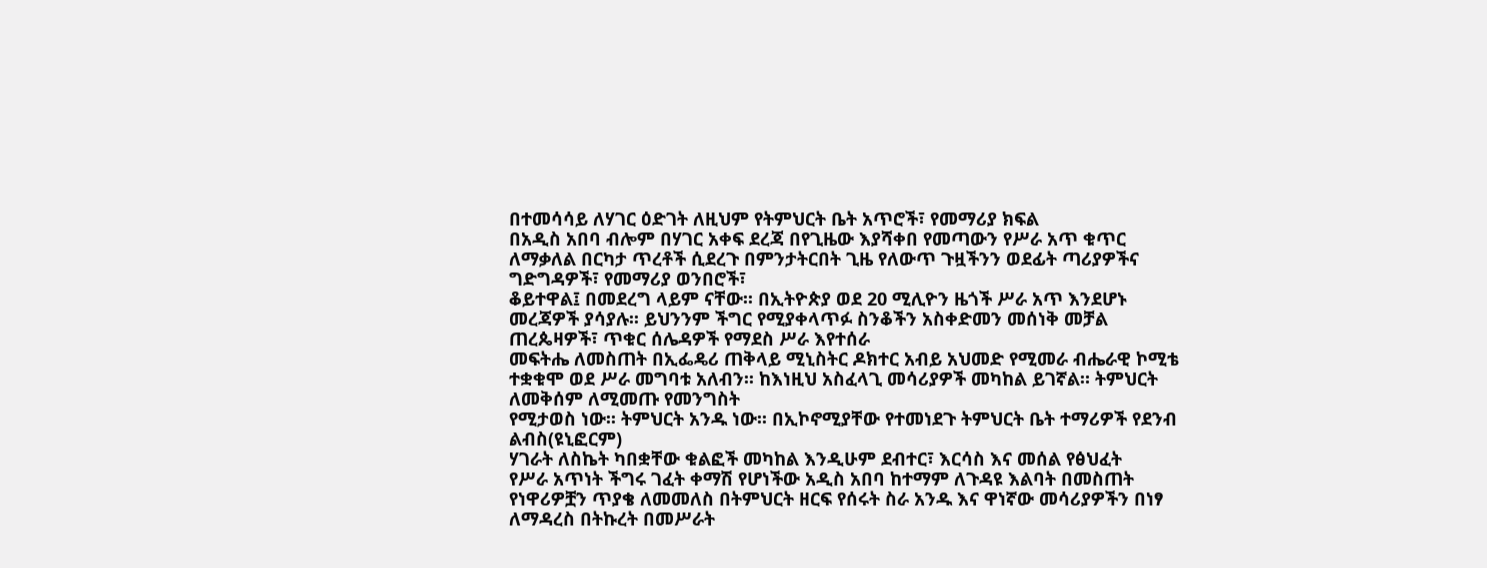በተመሳሳይ ለሃገር ዕድገት ለዚህም የትምህርት ቤት አጥሮች፣ የመማሪያ ክፍል
በአዲስ አበባ ብሎም በሃገር አቀፍ ደረጃ በየጊዜው እያሻቀበ የመጣውን የሥራ አጥ ቁጥር ለማቃለል በርካታ ጥረቶች ሲደረጉ በምንታትርበት ጊዜ የለውጥ ጉዟችንን ወደፊት ጣሪያዎችና ግድግዳዎች፣ የመማሪያ ወንበሮች፣
ቆይተዋል፤ በመደረግ ላይም ናቸው፡፡ በኢትዮጵያ ወደ 20 ሚሊዮን ዜጎች ሥራ አጥ እንደሆኑ መረጃዎች ያሳያሉ፡፡ ይህንንም ችግር የሚያቀላጥፉ ስንቆችን አስቀድመን መሰነቅ መቻል ጠረጴዛዎች፣ ጥቁር ሰሌዳዎች የማደስ ሥራ እየተሰራ
መፍትሔ ለመስጠት በኢፌዴሪ ጠቅላይ ሚኒስትር ዶክተር አብይ አህመድ የሚመራ ብሔራዊ ኮሚቴ ተቋቁሞ ወደ ሥራ መግባቱ አለብን፡፡ ከእነዚህ አስፈላጊ መሳሪያዎች መካከል ይገኛል። ትምህርት ለመቅሰም ለሚመጡ የመንግስት
የሚታወስ ነው፡፡ ትምህርት አንዱ ነው፡፡ በኢኮኖሚያቸው የተመነደጉ ትምህርት ቤት ተማሪዎች የደንብ ልብስ(ዩኒፎርም)
ሃገራት ለስኬት ካበቋቸው ቁልፎች መካከል እንዲሁም ደብተር፣ እርሳስ እና መሰል የፅህፈት
የሥራ አጥነት ችግሩ ገፈት ቀማሽ የሆነችው አዲስ አበባ ከተማም ለጉዳዩ እልባት በመስጠት የነዋሪዎቿን ጥያቄ ለመመለስ በትምህርት ዘርፍ የሰሩት ስራ አንዱ እና ዋነኛው መሳሪያዎችን በነፃ ለማዳረስ በትኩረት በመሥራት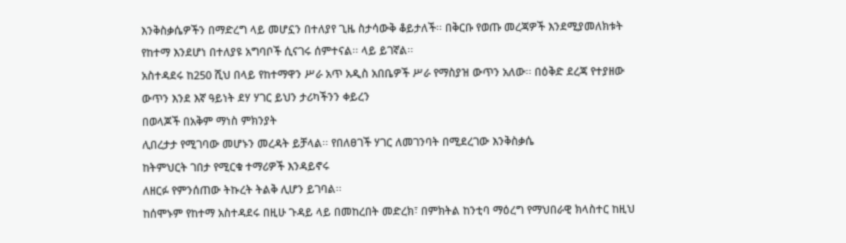እንቅስቃሴዎችን በማድረግ ላይ መሆኗን በተለያየ ጊዜ ስታሳውቅ ቆይታለች፡፡ በቅርቡ የወጡ መረጃዎች እንደሚያመለክቱት የከተማ እንደሆነ በተለያዩ አግባቦች ሲናገሩ ሰምተናል፡፡ ላይ ይገኛል፡፡
አስተዳደሩ ከ250 ሺህ በላይ የከተማዋን ሥራ አጥ አዲስ አበቤዎች ሥራ የማስያዝ ውጥን አለው፡፡ በዕቅድ ደረጃ የተያዘው ውጥን እንደ እኛ ዓይነት ደሃ ሃገር ይህን ታሪካችንን ቀይረን
በወላጆች በአቅም ማነስ ምክንያት
ሊበረታታ የሚገባው መሆኑን መረዳት ይቻላል፡፡ የበለፀገች ሃገር ለመገንባት በሚደረገው እንቅስቃሴ
ከትምህርት ገበታ የሚርቁ ተማሪዎች እንዳይኖሩ
ለዘርፉ የምንሰጠው ትኩረት ትልቅ ሊሆን ይገባል፡፡
ከሰሞኑም የከተማ አስተዳደሩ በዚሁ ጉዳይ ላይ በመከረበት መድረክ፣ በምክትል ከንቲባ ማዕረግ የማህበራዊ ክላስተር ከዚህ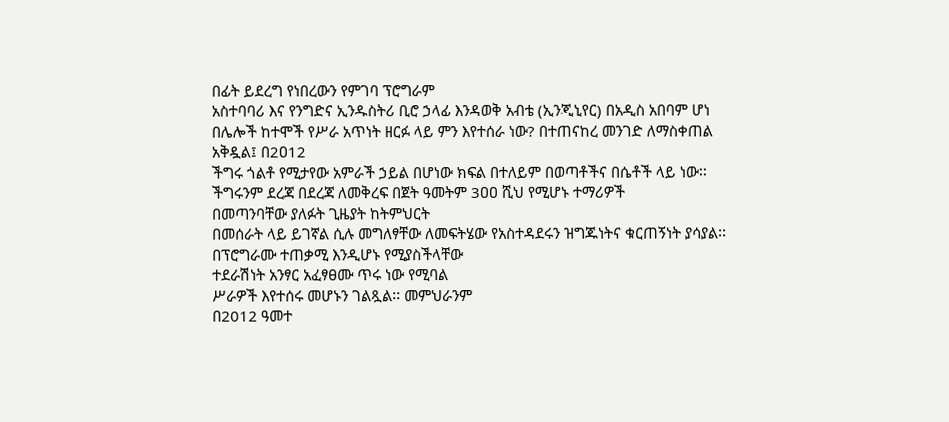በፊት ይደረግ የነበረውን የምገባ ፕሮግራም
አስተባባሪ እና የንግድና ኢንዱስትሪ ቢሮ ኃላፊ እንዳወቅ አብቴ (ኢንጂኒየር) በአዲስ አበባም ሆነ በሌሎች ከተሞች የሥራ አጥነት ዘርፉ ላይ ምን እየተሰራ ነው? በተጠናከረ መንገድ ለማስቀጠል አቅዷል፤ በ2ዐ12
ችግሩ ጎልቶ የሚታየው አምራች ኃይል በሆነው ክፍል በተለይም በወጣቶችና በሴቶች ላይ ነው፡፡ ችግሩንም ደረጃ በደረጃ ለመቅረፍ በጀት ዓመትም 3ዐዐ ሺህ የሚሆኑ ተማሪዎች
በመጣንባቸው ያለፉት ጊዜያት ከትምህርት
በመሰራት ላይ ይገኛል ሲሉ መግለፃቸው ለመፍትሄው የአስተዳደሩን ዝግጁነትና ቁርጠኝነት ያሳያል፡፡ በፕሮግራሙ ተጠቃሚ እንዲሆኑ የሚያስችላቸው
ተደራሽነት አንፃር አፈፃፀሙ ጥሩ ነው የሚባል
ሥራዎች እየተሰሩ መሆኑን ገልጿል፡፡ መምህራንም
በ2012 ዓመተ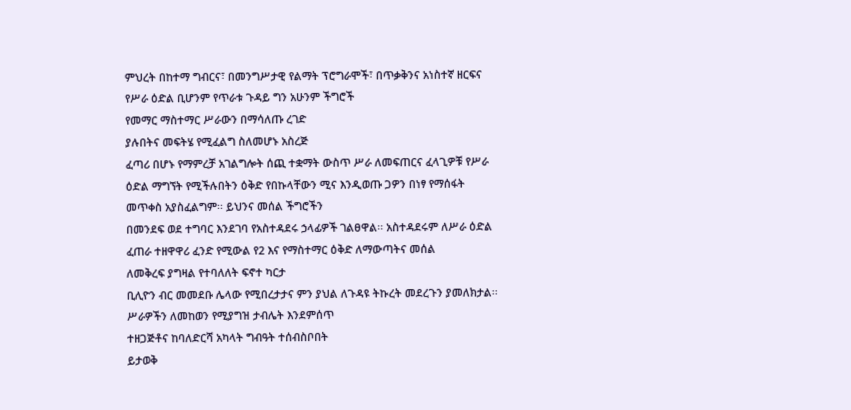ምህረት በከተማ ግብርና፣ በመንግሥታዊ የልማት ፕሮግራሞች፣ በጥቃቅንና አነስተኛ ዘርፍና የሥራ ዕድል ቢሆንም የጥራቱ ጉዳይ ግን አሁንም ችግሮች
የመማር ማስተማር ሥራውን በማሳለጡ ረገድ
ያሉበትና መፍትሄ የሚፈልግ ስለመሆኑ አስረጅ
ፈጣሪ በሆኑ የማምረቻ አገልግሎት ሰጪ ተቋማት ውስጥ ሥራ ለመፍጠርና ፈላጊዎቹ የሥራ ዕድል ማግኘት የሚችሉበትን ዕቅድ የበኩላቸውን ሚና እንዲወጡ ጋዎን በነፃ የማሰፋት
መጥቀስ አያስፈልግም፡፡ ይህንና መሰል ችግሮችን
በመንደፍ ወደ ተግባር እንደገባ የአስተዳደሩ ኃላፊዎች ገልፀዋል፡፡ አስተዳደሩም ለሥራ ዕድል ፈጠራ ተዘዋዋሪ ፈንድ የሚውል የ2 እና የማስተማር ዕቅድ ለማውጣትና መሰል
ለመቅረፍ ያግዛል የተባለለት ፍኖተ ካርታ
ቢሊዮን ብር መመደቡ ሌላው የሚበረታታና ምን ያህል ለጉዳዩ ትኩረት መደረጉን ያመለክታል፡፡ ሥራዎችን ለመከወን የሚያግዝ ታብሌት እንደምሰጥ
ተዘጋጅቶና ከባለድርሻ አካላት ግብዓት ተሰብስቦበት
ይታወቅ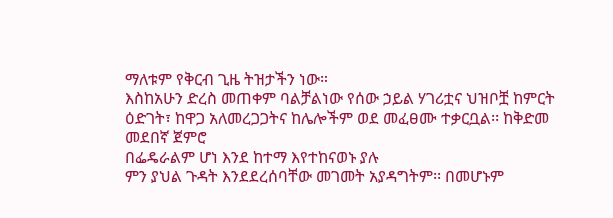ማለቱም የቅርብ ጊዜ ትዝታችን ነው።
እስከአሁን ድረስ መጠቀም ባልቻልነው የሰው ኃይል ሃገሪቷና ህዝቦቿ ከምርት ዕድገት፣ ከዋጋ አለመረጋጋትና ከሌሎችም ወደ መፈፀሙ ተቃርቧል፡፡ ከቅድመ መደበኛ ጀምሮ
በፌዴራልም ሆነ እንደ ከተማ እየተከናወኑ ያሉ
ምን ያህል ጉዳት እንደደረሰባቸው መገመት አያዳግትም፡፡ በመሆኑም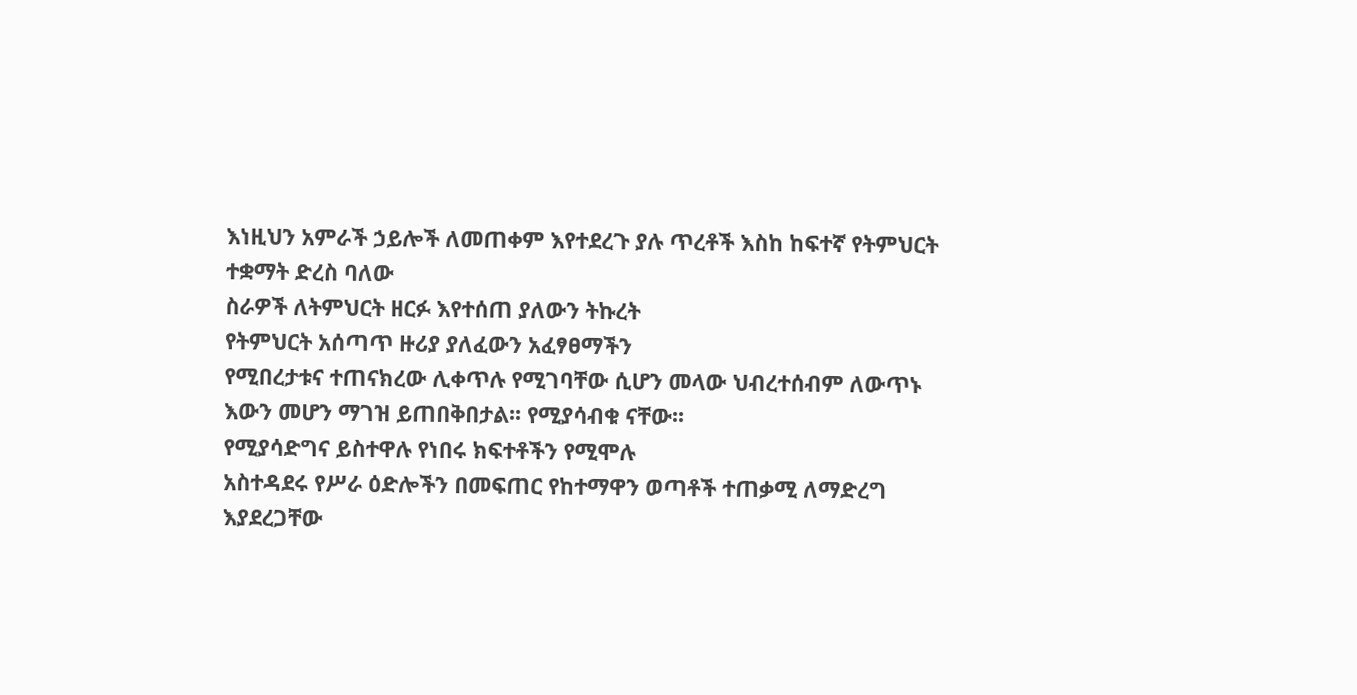እነዚህን አምራች ኃይሎች ለመጠቀም እየተደረጉ ያሉ ጥረቶች እስከ ከፍተኛ የትምህርት ተቋማት ድረስ ባለው
ስራዎች ለትምህርት ዘርፉ እየተሰጠ ያለውን ትኩረት
የትምህርት አሰጣጥ ዙሪያ ያለፈውን አፈፃፀማችን
የሚበረታቱና ተጠናክረው ሊቀጥሉ የሚገባቸው ሲሆን መላው ህብረተሰብም ለውጥኑ እውን መሆን ማገዝ ይጠበቅበታል፡፡ የሚያሳብቁ ናቸው፡፡
የሚያሳድግና ይስተዋሉ የነበሩ ክፍተቶችን የሚሞሉ
አስተዳደሩ የሥራ ዕድሎችን በመፍጠር የከተማዋን ወጣቶች ተጠቃሚ ለማድረግ እያደረጋቸው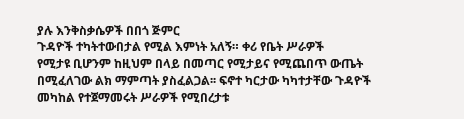ያሉ እንቅስቃሴዎች በበጎ ጅምር
ጉዳዮች ተካትተውበታል የሚል እምነት አለኝ። ቀሪ የቤት ሥራዎች
የሚታዩ ቢሆንም ከዚህም በላይ በመጣር የሚታይና የሚጨበጥ ውጤት በሚፈለገው ልክ ማምጣት ያስፈልጋል፡፡ ፍኖተ ካርታው ካካተታቸው ጉዳዮች መካከል የተጀማመሩት ሥራዎች የሚበረታቱ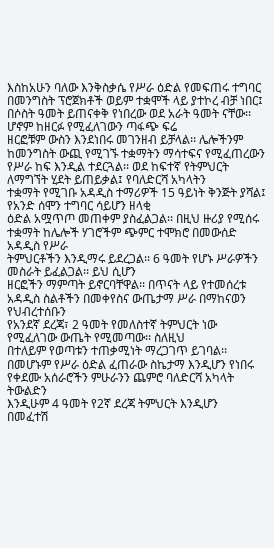እስከአሁን ባለው እንቅስቃሴ የሥራ ዕድል የመፍጠሩ ተግባር በመንግስት ፕሮጀክቶች ወይም ተቋሞች ላይ ያተኮረ ብቻ ነበር፤ በሶስት ዓመት ይጠናቀቅ የነበረው ወደ አራት ዓመት ናቸው፡፡ ሆኖም ከዘርፉ የሚፈለገውን ጣፋጭ ፍሬ
ዘርፎቹም ውስን እንደነበሩ መገንዘብ ይቻላል፡፡ ሌሎችንም ከመንግስት ውጪ የሚገኙ ተቋማትን ማሳተፍና የሚፈጠረውን የሥራ ከፍ እንዲል ተደርጓል፡፡ ወደ ከፍተኛ የትምህርት ለማግኘት ሂደት ይጠይቃል፤ የባለድርሻ አካላትን
ተቋማት የሚገቡ አዳዲስ ተማሪዎች 15 ዓይነት ቅንጅት ያሻል፤ የአንድ ሰሞን ተግባር ሳይሆን ዘላቂ
ዕድል አሟጥጦ መጠቀም ያስፈልጋል፡፡ በዚህ ዙሪያ የሚሰሩ ተቋማት ከሌሎች ሃገሮችም ጭምር ተሞክሮ በመውሰድ አዳዲስ የሥራ
ትምህርቶችን እንዲማሩ ይደረጋል፡፡ 6 ዓመት የሆኑ ሥራዎችን መስራት ይፈልጋል፡፡ ይህ ሲሆን
ዘርፎችን ማምጣት ይኖርባቸዋል፡፡ በጥናት ላይ የተመሰረቱ አዳዲስ ስልቶችን በመቀየስና ውጤታማ ሥራ በማከናወን የህብረተሰቡን
የአንደኛ ደረጃ፣ 2 ዓመት የመለስተኛ ትምህርት ነው የሚፈለገው ውጤት የሚመጣው፡፡ ስለዚህ
በተለይም የወጣቱን ተጠቃሚነት ማረጋገጥ ይገባል፡፡ በመሆኑም የሥራ ዕድል ፈጠራው ስኬታማ እንዲሆን የነበሩ የቀደሙ አሰራሮችን ምሁራንን ጨምሮ ባለድርሻ አካላት ትውልድን
እንዲሁም 4 ዓመት የ2ኛ ደረጃ ትምህርት እንዲሆን
በመፈተሽ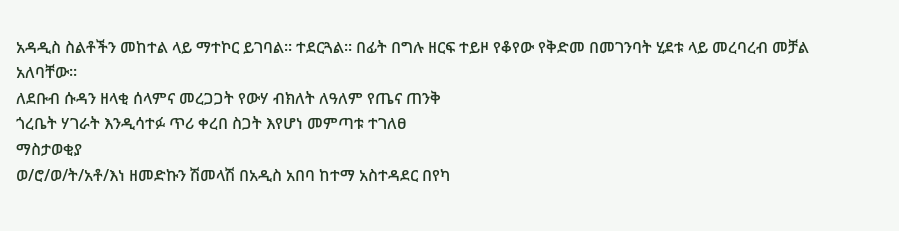አዳዲስ ስልቶችን መከተል ላይ ማተኮር ይገባል፡፡ ተደርጓል፡፡ በፊት በግሉ ዘርፍ ተይዞ የቆየው የቅድመ በመገንባት ሂደቱ ላይ መረባረብ መቻል አለባቸው፡፡
ለደቡብ ሱዳን ዘላቂ ሰላምና መረጋጋት የውሃ ብክለት ለዓለም የጤና ጠንቅ
ጎረቤት ሃገራት እንዲሳተፉ ጥሪ ቀረበ ስጋት እየሆነ መምጣቱ ተገለፀ
ማስታወቂያ
ወ/ሮ/ወ/ት/አቶ/እነ ዘመድኩን ሽመላሽ በአዲስ አበባ ከተማ አስተዳደር በየካ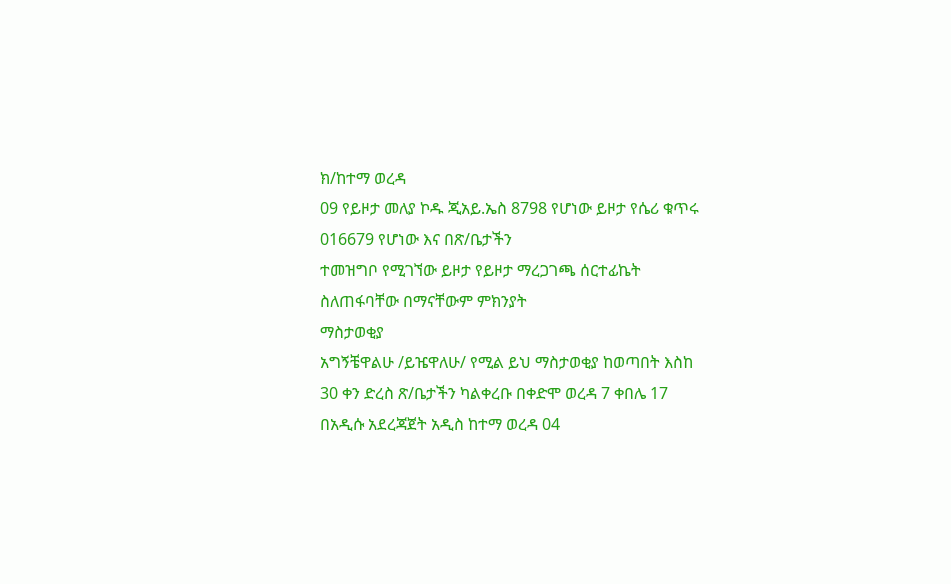ክ/ከተማ ወረዳ
09 የይዞታ መለያ ኮዱ ጂአይ.ኤስ 8798 የሆነው ይዞታ የሴሪ ቁጥሩ 016679 የሆነው እና በጽ/ቤታችን
ተመዝግቦ የሚገኘው ይዞታ የይዞታ ማረጋገጫ ሰርተፊኬት ስለጠፋባቸው በማናቸውም ምክንያት
ማስታወቂያ
አግኝቼዋልሁ /ይዤዋለሁ/ የሚል ይህ ማስታወቂያ ከወጣበት እስከ 30 ቀን ድረስ ጽ/ቤታችን ካልቀረቡ በቀድሞ ወረዳ 7 ቀበሌ 17 በአዲሱ አደረጃጀት አዲስ ከተማ ወረዳ 04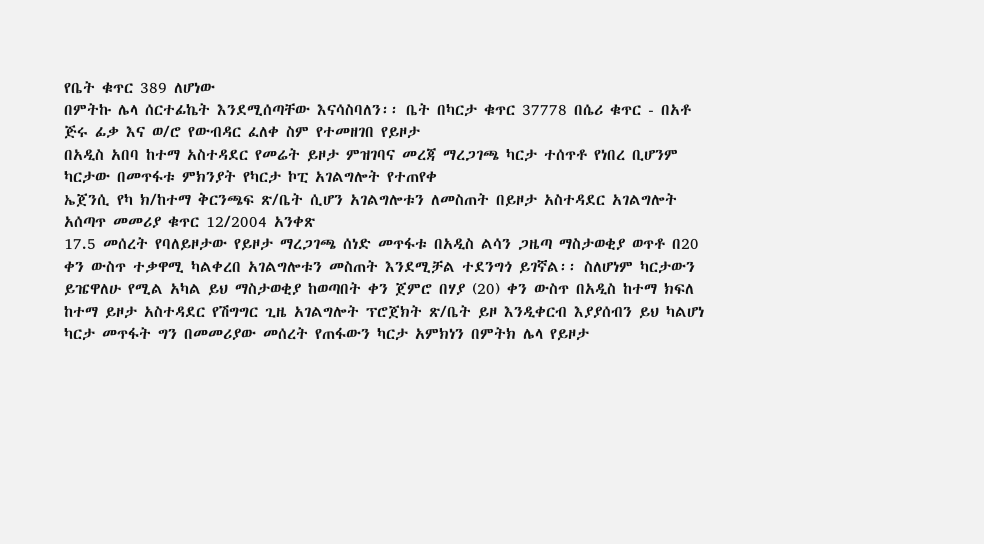የቤት ቁጥር 389 ለሆነው
በምትኩ ሌላ ሰርተፊኬት እንደሚሰጣቸው እናሳስባለን፡፡ ቤት በካርታ ቁጥር 37778 በሴሪ ቁጥር - በአቶ ጅሩ ፊቃ እና ወ/ሮ የውብዳር ፈለቀ ስም የተመዘገበ የይዞታ
በአዲስ አበባ ከተማ አስተዳደር የመሬት ይዞታ ምዝገባና መረጃ ማረጋገጫ ካርታ ተሰጥቶ የነበረ ቢሆንም ካርታው በመጥፋቱ ምክንያት የካርታ ኮፒ አገልግሎት የተጠየቀ
ኤጀንሲ የካ ክ/ከተማ ቅርንጫፍ ጽ/ቤት ሲሆን አገልግሎቱን ለመስጠት በይዞታ አስተዳደር አገልግሎት አሰጣጥ መመሪያ ቁጥር 12/2004 አንቀጽ
17.5 መሰረት የባለይዞታው የይዞታ ማረጋገጫ ሰነድ መጥፋቱ በአዲስ ልሳን ጋዜጣ ማስታወቂያ ወጥቶ በ20
ቀን ውስጥ ተቃዋሚ ካልቀረበ አገልግሎቱን መስጠት እንደሚቻል ተደንግጎ ይገኛል፡፡ ስለሆነም ካርታውን
ይዤዋለሁ የሚል አካል ይህ ማስታወቂያ ከወጣበት ቀን ጀምሮ በሃያ (20) ቀን ውስጥ በአዲስ ከተማ ክፍለ
ከተማ ይዞታ አስተዳደር የሽግግር ጊዜ አገልግሎት ፕሮጀክት ጽ/ቤት ይዞ እንዲቀርብ እያያሰብን ይህ ካልሆነ
ካርታ መጥፋት ግን በመመሪያው መሰረት የጠፋውን ካርታ አምክነን በምትክ ሌላ የይዞታ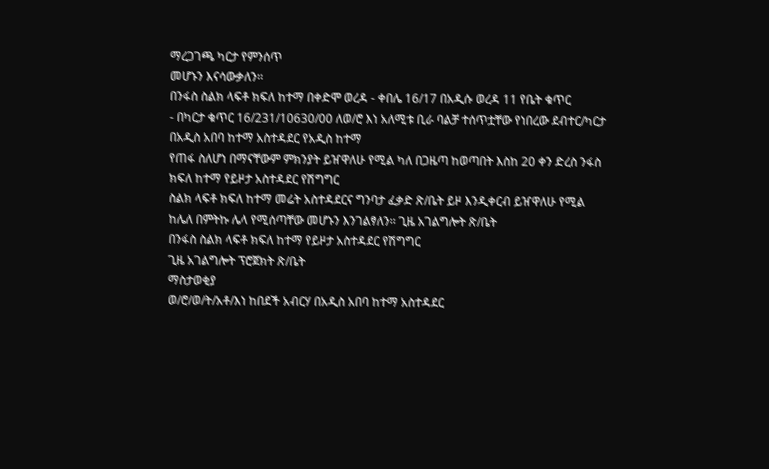ማረጋገጫ ካርታ የምንሰጥ
መሆኑን እናሳውቃለን፡፡
በንፋስ ስልክ ላፍቶ ክፍለ ከተማ በቀድሞ ወረዳ - ቀበሌ 16/17 በአዲሱ ወረዳ 11 የቤት ቁጥር
- በካርታ ቁጥር 16/231/10630/00 ለወ/ሮ እነ አለሚቱ ቢራ ባልቻ ተሰጥቷቸው የነበረው ደብተር/ካርታ በአዲስ አበባ ከተማ አስተዳደር የአዲስ ከተማ
የጠፋ ስለሆነ በማናቸውም ምክንያት ይዠዋለሁ የሚል ካለ በጋዜጣ ከወጣበት እስከ 20 ቀን ድረስ ንፋስ ክፍለ ከተማ የይዞታ አስተዳደር የሽግግር
ስልክ ላፍቶ ክፍለ ከተማ መሬት አስተዳደርና ግንባታ ፈቃድ ጽ/ቤት ይዞ እንዲቀርብ ይዠዋለሁ የሚል
ከሌለ በምትኩ ሌላ የሚሰጣቸው መሆኑን እንገልፃለን፡፡ ጊዜ አገልግሎት ጽ/ቤት
በንፋስ ስልክ ላፍቶ ክፍለ ከተማ የይዞታ አስተዳደር የሽግግር
ጊዜ አገልግሎት ፕሮጀክት ጽ/ቤት
ማስታወቂያ
ወ/ሮ/ወ/ት/አቶ/እነ ከበደች አብርሃ በአዲስ አበባ ከተማ አስተዳደር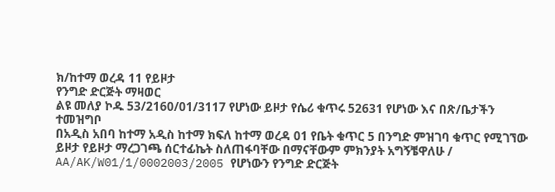ክ/ከተማ ወረዳ 11 የይዞታ
የንግድ ድርጅት ማዛወር
ልዩ መለያ ኮዱ 53/2160/01/3117 የሆነው ይዞታ የሴሪ ቁጥሩ 52631 የሆነው እና በጽ/ቤታችን ተመዝግቦ
በአዲስ አበባ ከተማ አዲስ ከተማ ክፍለ ከተማ ወረዳ 01 የቤት ቁጥር 5 በንግድ ምዝገባ ቁጥር የሚገኘው ይዞታ የይዞታ ማረጋገጫ ሰርተፊኬት ስለጠፋባቸው በማናቸውም ምክንያት አግኝቼዋለሁ /
AA/AK/W01/1/0002003/2005 የሆነውን የንግድ ድርጅት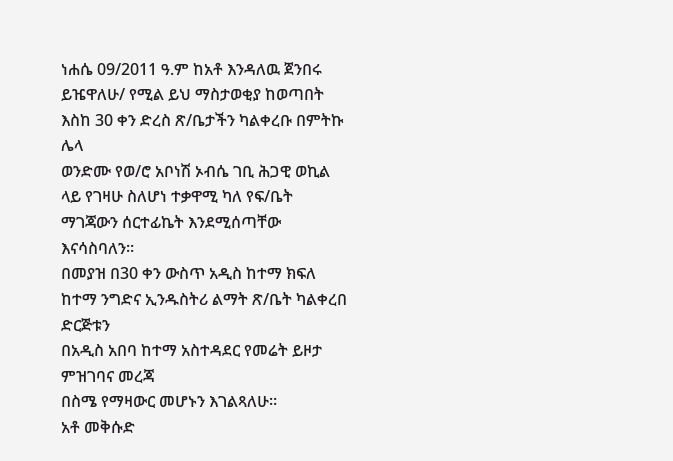ነሐሴ 09/2011 ዓ.ም ከአቶ እንዳለዉ ጀንበሩ ይዤዋለሁ/ የሚል ይህ ማስታወቂያ ከወጣበት እስከ 30 ቀን ድረስ ጽ/ቤታችን ካልቀረቡ በምትኩ ሌላ
ወንድሙ የወ/ሮ አቦነሽ ኦብሴ ገቢ ሕጋዊ ወኪል ላይ የገዛሁ ስለሆነ ተቃዋሚ ካለ የፍ/ቤት ማገጃውን ሰርተፊኬት እንደሚሰጣቸው እናሳስባለን፡፡
በመያዝ በ30 ቀን ውስጥ አዲስ ከተማ ክፍለ ከተማ ንግድና ኢንዱስትሪ ልማት ጽ/ቤት ካልቀረበ ድርጅቱን
በአዲስ አበባ ከተማ አስተዳደር የመሬት ይዞታ ምዝገባና መረጃ
በስሜ የማዛውር መሆኑን እገልጻለሁ፡፡
አቶ መቅሱድ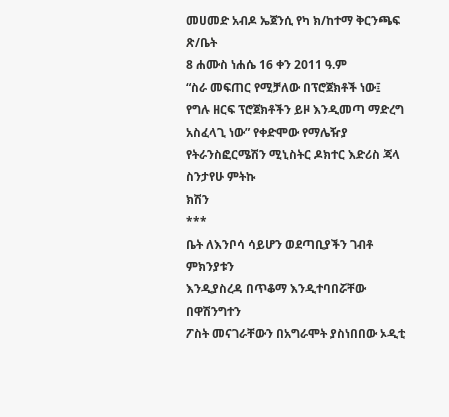መሀመድ አብዶ ኤጀንሲ የካ ክ/ከተማ ቅርንጫፍ ጽ/ቤት
8 ሐሙስ ነሐሴ 16 ቀን 2011 ዓ.ም
“ስራ መፍጠር የሚቻለው በፕሮጀክቶች ነው፤ የግሉ ዘርፍ ፕሮጀክቶችን ይዞ እንዲመጣ ማድረግ
አስፈላጊ ነው” የቀድሞው የማሌዥያ የትራንስፎርሜሽን ሚኒስትር ዶክተር እድሪስ ጃላ
ስንታየሁ ምትኩ
ክሽን
***
ቤት ለእንቦሳ ሳይሆን ወደጣቢያችን ገብቶ ምክንያቱን
እንዲያስረዳ በጥቆማ እንዲተባበሯቸው በዋሽንግተን
ፖስት መናገራቸውን በአግራሞት ያስነበበው ኦዲቲ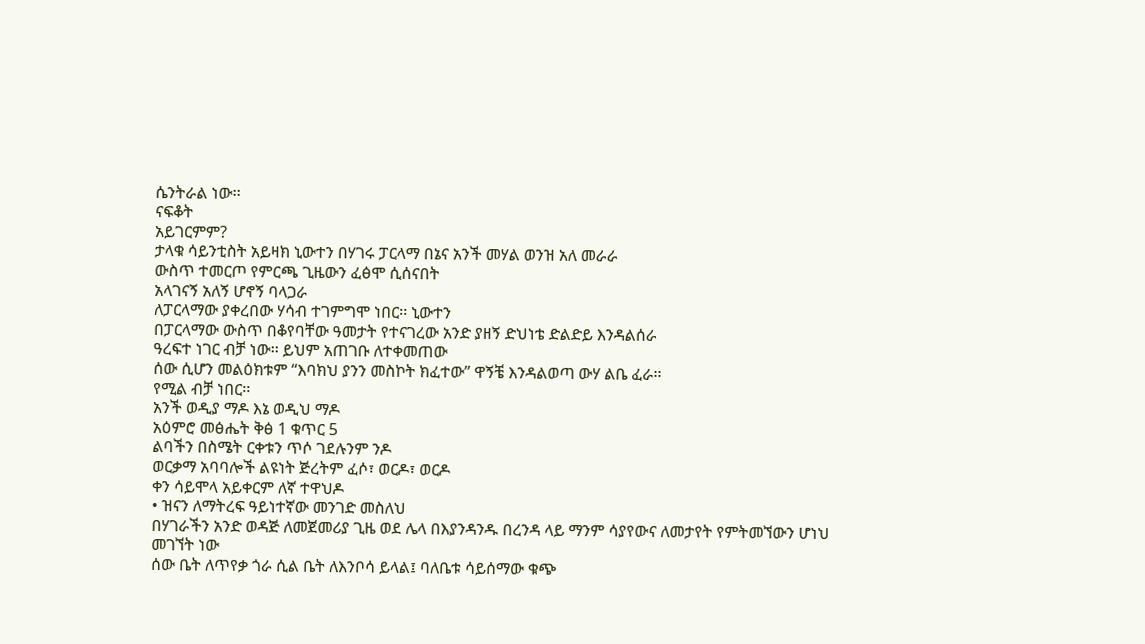ሴንትራል ነው፡፡
ናፍቆት
አይገርምም?
ታላቁ ሳይንቲስት አይዛክ ኒውተን በሃገሩ ፓርላማ በኔና አንች መሃል ወንዝ አለ መራራ
ውስጥ ተመርጦ የምርጫ ጊዜውን ፈፅሞ ሲሰናበት
አላገናኝ አለኝ ሆኖኝ ባላጋራ
ለፓርላማው ያቀረበው ሃሳብ ተገምግሞ ነበር፡፡ ኒውተን
በፓርላማው ውስጥ በቆየባቸው ዓመታት የተናገረው አንድ ያዘኝ ድህነቴ ድልድይ እንዳልሰራ
ዓረፍተ ነገር ብቻ ነው፡፡ ይህም አጠገቡ ለተቀመጠው
ሰው ሲሆን መልዕክቱም “እባክህ ያንን መስኮት ክፈተው” ዋኝቼ እንዳልወጣ ውሃ ልቤ ፈራ፡፡
የሚል ብቻ ነበር፡፡
አንች ወዲያ ማዶ እኔ ወዲህ ማዶ
አዕምሮ መፅሔት ቅፅ 1 ቁጥር 5
ልባችን በስሜት ርቀቱን ጥሶ ገደሉንም ንዶ
ወርቃማ አባባሎች ልዩነት ጅረትም ፈሶ፣ ወርዶ፣ ወርዶ
ቀን ሳይሞላ አይቀርም ለኛ ተዋህዶ
• ዝናን ለማትረፍ ዓይነተኛው መንገድ መስለህ
በሃገራችን አንድ ወዳጅ ለመጀመሪያ ጊዜ ወደ ሌላ በእያንዳንዱ በረንዳ ላይ ማንም ሳያየውና ለመታየት የምትመኘውን ሆነህ መገኘት ነው
ሰው ቤት ለጥየቃ ጎራ ሲል ቤት ለእንቦሳ ይላል፤ ባለቤቱ ሳይሰማው ቁጭ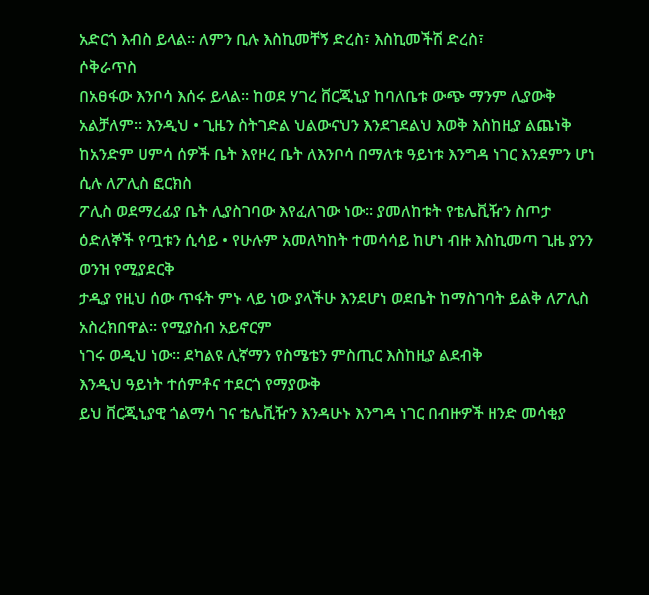አድርጎ እብስ ይላል፡፡ ለምን ቢሉ እስኪመቸኝ ድረስ፣ እስኪመችሽ ድረስ፣
ሶቅራጥስ
በአፀፋው እንቦሳ እሰሩ ይላል፡፡ ከወደ ሃገረ ቨርጂኒያ ከባለቤቱ ውጭ ማንም ሊያውቅ አልቻለም፡፡ እንዲህ • ጊዜን ስትገድል ህልውናህን እንደገደልህ እወቅ እስከዚያ ልጨነቅ
ከአንድም ሀምሳ ሰዎች ቤት እየዞረ ቤት ለእንቦሳ በማለቱ ዓይነቱ እንግዳ ነገር እንደምን ሆነ ሲሉ ለፖሊስ ፎርክስ
ፖሊስ ወደማረፊያ ቤት ሊያስገባው እየፈለገው ነው፡፡ ያመለከቱት የቴሌቪዥን ስጦታ ዕድለኞች የጧቱን ሲሳይ • የሁሉም አመለካከት ተመሳሳይ ከሆነ ብዙ እስኪመጣ ጊዜ ያንን ወንዝ የሚያደርቅ
ታዲያ የዚህ ሰው ጥፋት ምኑ ላይ ነው ያላችሁ እንደሆነ ወደቤት ከማስገባት ይልቅ ለፖሊስ አስረክበዋል፡፡ የሚያስብ አይኖርም
ነገሩ ወዲህ ነው፡፡ ደካልዩ ሊኛማን የስሜቴን ምስጢር እስከዚያ ልደብቅ
እንዲህ ዓይነት ተሰምቶና ተደርጎ የማያውቅ
ይህ ቨርጂኒያዊ ጎልማሳ ገና ቴሌቪዥን እንዳሁኑ እንግዳ ነገር በብዙዎች ዘንድ መሳቂያ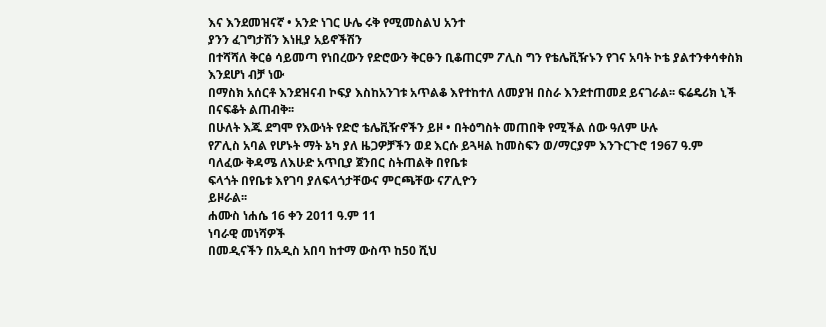እና እንደመዝናኛ • አንድ ነገር ሁሌ ሩቅ የሚመስልህ አንተ
ያንን ፈገግታሽን እነዚያ አይኖችሽን
በተሻሻለ ቅርፅ ሳይመጣ የነበረውን የድሮውን ቅርፁን ቢቆጠርም ፖሊስ ግን የቴሌቪዥኑን የገና አባት ኮቴ ያልተንቀሳቀስክ እንደሆነ ብቻ ነው
በማስክ አሰርቶ እንደዝናብ ኮፍያ እስከአንገቱ አጥልቆ እየተከተለ ለመያዝ በስራ እንደተጠመደ ይናገራል፡፡ ፍሬዴሪክ ኒች በናፍቆት ልጠብቅ፡፡
በሁለት እጁ ደግሞ የእውነት የድሮ ቴሌቪዥኖችን ይዞ • በትዕግስት መጠበቅ የሚችል ሰው ዓለም ሁሉ
የፖሊስ አባል የሆኑት ማት ኔካ ያለ ዜጋዎቻችን ወደ እርሱ ይጓዛል ከመስፍን ወ/ማርያም እንጉርጉሮ 1967 ዓ.ም
ባለፈው ቅዳሜ ለእሁድ አጥቢያ ጀንበር ስትጠልቅ በየቤቱ
ፍላጎት በየቤቱ እየገባ ያለፍላጎታቸውና ምርጫቸው ናፖሊዮን
ይዞራል፡፡
ሐሙስ ነሐሴ 16 ቀን 2011 ዓ.ም 11
ነባራዊ መነሻዎች
በመዲናችን በአዲስ አበባ ከተማ ውስጥ ከ50 ሺህ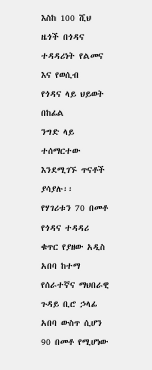እስከ 100 ሺህ ዜጎች በጎዳና ተዳዳሪነት የልመና እና የወሲብ
የጎዳና ላይ ህይወት በከፊል
ንግድ ላይ ተሰማርተው እንደሚገኙ ጥናቶች ያሳያሉ፡፡
የሃገሪቱን 70 በመቶ የጎዳና ተዳዳሪ ቁጥር የያዘው አዲስ አበባ ከተማ የሰራተኛና ማህበራዊ ጉዳይ ቢሮ ኃላፊ
አበባ ውስጥ ሲሆን 90 በመቶ የሚሆነው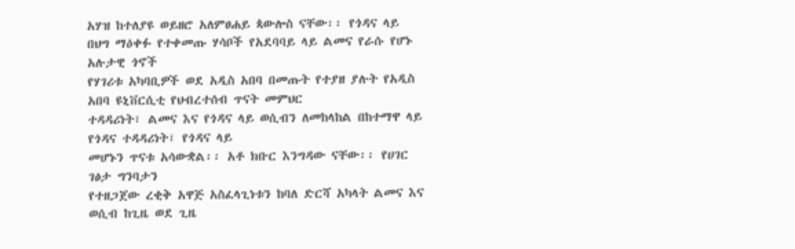አሃዝ ከተለያዩ ወይዘሮ አለምፀሐይ ጳውሎስ ናቸው፡፡ የጎዳና ላይ በህግ ማዕቀፉ የተቀመጡ ሃሳቦች የአደባባይ ላይ ልመና የራሱ የሆኑ አሉታዊ ጎኖች
የሃገሪቱ አካባቢዎች ወደ አዲስ አበባ በመጡት የተያዘ ያሉት የአዲስ አበባ ዩኒቨርሲቲ የህብረተሰብ ጥናት መምህር
ተዳዳሪነት፣ ልመና እና የጎዳና ላይ ወሲብን ለመከላከል በከተማዋ ላይ የጎዳና ተዳዳሪነት፣ የጎዳና ላይ
መሆኑን ጥናቱ አሳውቋል፡፡ አቶ ክቡር እንግዳው ናቸው፡፡ የሀገር ገፅታ ግንባታን
የተዘጋጀው ረቂቅ አዋጅ አስፈላጊነቱን ከባለ ድርሻ አካላት ልመና እና ወሲብ ከጊዜ ወደ ጊዜ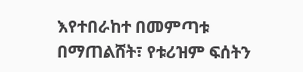እየተበራከተ በመምጣቱ
በማጠልሸት፣ የቱሪዝም ፍሰትን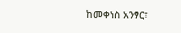ከመቀነስ አንፃር፣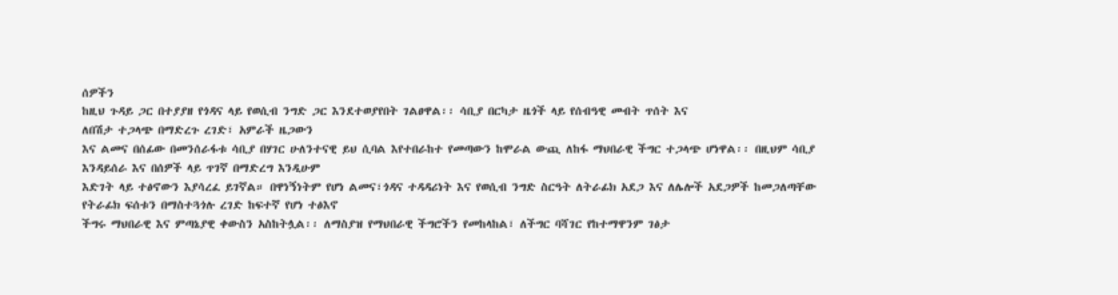ሰዎችን
ከዚህ ጉዳይ ጋር በተያያዘ የጎዳና ላይ የወሲብ ንግድ ጋር እንደተወያየበት ገልፀዋል፡፡ ሳቢያ በርካታ ዜጎች ላይ የሰብዓዊ መብት ጥሰት እና
ለበሽታ ተጋላጭ በማድረጉ ረገድ፣ አምራች ዜጋውን
እና ልመና በሰፊው በመንሰራፋቱ ሳቢያ በሃገር ሁለንተናዊ ይህ ሲባል እየተበራከተ የመጣውን ከሞራል ውጪ ለከፋ ማህበራዊ ችግር ተጋላጭ ሆነዋል፡፡ በዚህም ሳቢያ
እንዳይሰራ እና በሰዎች ላይ ጥገኛ በማድረግ እንዲሁም
እድገት ላይ ተፅኖውን እያሳረፈ ይገኛል። በዋነኝነትም የሆነ ልመና፣ጎዳና ተዳዳሪነት እና የወሲብ ንግድ ስርዓት ለትራፊክ አደጋ እና ለሌሎች አደጋዎች ከመጋለጣቸው
የትራፊክ ፍሰቱን በማስተጓጎሉ ረገድ ከፍተኛ የሆነ ተፅእኖ
ችግሩ ማህበራዊ እና ምጣኔያዊ ቀውስን አስከትሏል፡፡ ለማስያዝ የማህበራዊ ችግሮችን የመከላከል፣ ለችግር ባሻገር የከተማዋንም ገፅታ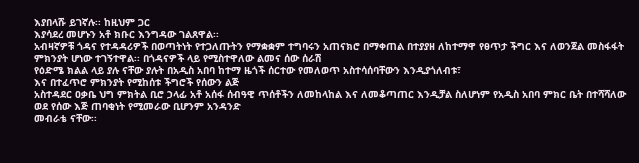እያበላሹ ይገኛሉ፡፡ ከዚህም ጋር
እያሳደረ መሆኑን አቶ ክቡር እንግዳው ገልጸዋል፡፡
አብዛኛዎቹ ጎዳና የተዳዳሪዎች በወጣትነት የተጋለጡትን የማቋቋም ተግባሩን አጠናክሮ በማቀጠል በተያያዘ ለከተማዋ የፀጥታ ችግር እና ለወንጀል መስፋፋት
ምክንያት ሆነው ተገኝተዋል፡፡ በጎዳናዎች ላይ የሚስተዋለው ልመና ሰው ሰራሽ
የዕድሜ ክልል ላይ ያሉ ናቸው ያሉት በአዲስ አበባ ከተማ ዜጎች ሰርተው የመለወጥ አስተሳሰባቸውን እንዲያጎለብቱ፣
እና በተፈጥሮ ምክንያት የሚከሰቱ ችግሮች የሰውን ልጅ
አስተዳደር ዐቃቤ ህግ ምክትል ቢሮ ኃላፊ አቶ አሰፋ ሰብዓዊ ጥሰቶችን ለመከላከል እና ለመቆጣጠር እንዲቻል ስለሆነም የአዲስ አበባ ምክር ቤት በተሻሻለው
ወደ የሰው እጅ ጠባቂነት የሚመራው ቢሆንም አንዳንድ
መብራቴ ናቸው፡፡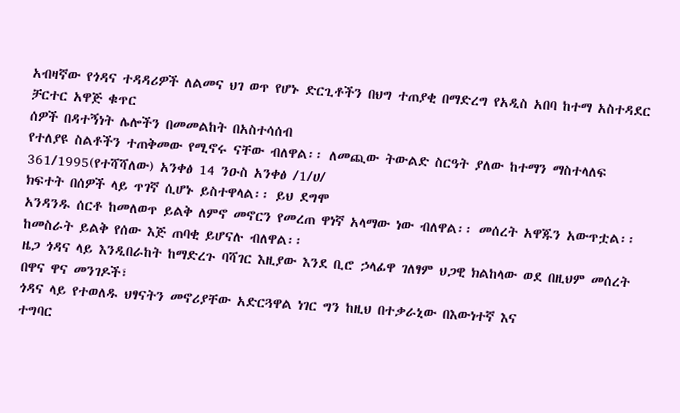አብዛኛው የጎዳና ተዳዳሪዎች ለልመና ህገ ወጥ የሆኑ ድርጊቶችን በህግ ተጠያቂ በማድረግ የአዲስ አበባ ከተማ አስተዳደር ቻርተር አዋጅ ቁጥር
ሰዎች በዳተኝነት ሌሎችን በመመልከት በአስተሳሰብ
የተለያዩ ስልቶችን ተጠቅመው የሚኖሩ ናቸው ብለዋል፡፡ ለመጪው ትውልድ ስርዓት ያለው ከተማን ማስተላለፍ 361/1995(የተሻሻለው) አንቀፅ 14 ንዑስ አንቀፅ /1/ሀ/
ክፍተት በሰዎች ላይ ጥገኛ ሲሆኑ ይስተዋላል፡፡ ይህ ደግሞ
አንዳንዱ ሰርቶ ከመለወጥ ይልቅ ለምኖ መኖርን የመረጠ ዋነኛ አላማው ነው ብለዋል፡፡ መሰረት አዋጁን አውጥቷል፡፡
ከመስራት ይልቅ የሰው እጅ ጠባቂ ይሆናሉ ብለዋል፡፡
ዜጋ ጎዳና ላይ እንዲበራከት ከማድረጉ ባሻገር እዚያው እንደ ቢሮ ኃላፊዋ ገለፃም ህጋዊ ክልከላው ወደ በዚህም መሰረት በዋና ዋና መንገዶች፣
ጎዳና ላይ የተወለዱ ህፃናትን መኖሪያቸው አድርጓዋል ነገር ግን ከዚህ በተቃራኒው በእውነተኛ እና
ተግባር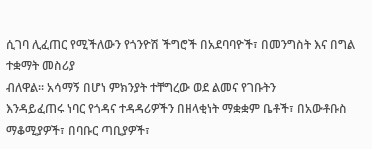ሲገባ ሊፈጠር የሚችለውን የጎንዮሽ ችግሮች በአደባባዮች፣ በመንግስት እና በግል ተቋማት መስሪያ
ብለዋል፡፡ አሳማኝ በሆነ ምክንያት ተቸግረው ወደ ልመና የገቡትን
እንዳይፈጠሩ ነባር የጎዳና ተዳዳሪዎችን በዘላቂነት ማቋቋም ቤቶች፣ በአውቶቡስ ማቆሚያዎች፣ በባቡር ጣቢያዎች፣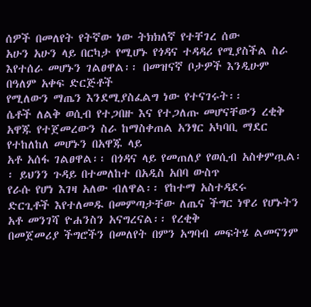ሰዎች በመለየት የትኛው ነው ትክክለኛ የተቸገረ ሰው
አሁን አሁን ላይ በርካታ የሚሆኑ የጎዳና ተዳዳሪ የሚያስችል ስራ እየተሰራ መሆኑን ገልፀዋል፡፡ በመዝናኛ ቦታዎች እንዲሁም በዓለም አቀፍ ድርጅቶች
የሚለውን ማጤን እንደሚያስፈልግ ነው የተናገሩት፡፡
ሴቶች ለልቅ ወሲብ የተጋበዙ እና የተጋለጡ መሆናቸውን ረቂቅ አዋጁ የተጀመረውን ስራ ከማስቀጠል አንፃር አካባቢ ማደር የተከለከለ መሆኑን በአዋጁ ላይ
አቶ አሰፋ ገልፀዋል፡፡ በጎዳና ላይ የመጠለያ የወሲብ አስቀምጧል፡፡ ይህንን ጉዳይ በተመለከተ በአዲስ አበባ ውስጥ
የራሱ የሆነ እገዛ አለው ብለዋል፡፡ የከተማ አስተዳደሩ
ድርጊቶች እየተለመዱ በመምጣታቸው ለጤና ችግር ነዋሪ የሆኑትን አቶ መንገሻ ዮሐንስን አናግረናል፡፡ የረቂቅ
በመጀመሪያ ችግሮችን በመለየት በምን አግባብ መፍትሄ ልመናንም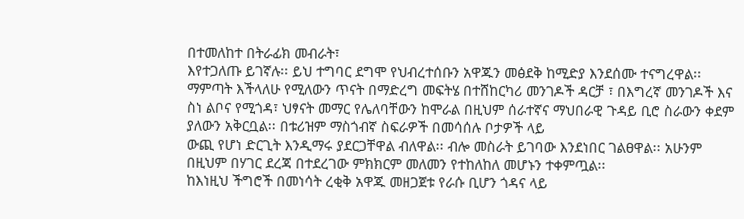በተመለከተ በትራፊክ መብራት፣
እየተጋለጡ ይገኛሉ፡፡ ይህ ተግባር ደግሞ የህብረተሰቡን አዋጁን መፅደቅ ከሚድያ እንደሰሙ ተናግረዋል፡፡
ማምጣት እችላለሁ የሚለውን ጥናት በማድረግ መፍትሄ በተሸከርካሪ መንገዶች ዳርቻ ፣ በእግረኛ መንገዶች እና
ስነ ልቦና የሚጎዳ፣ ህፃናት መማር የሌለባቸውን ከሞራል በዚህም ሰራተኛና ማህበራዊ ጉዳይ ቢሮ ስራውን ቀደም
ያለውን አቅርቧል፡፡ በቱሪዝም ማስጎብኛ ስፍራዎች በመሳሰሉ ቦታዎች ላይ
ውጪ የሆነ ድርጊት እንዲማሩ ያደርጋቸዋል ብለዋል፡፡ ብሎ መስራት ይገባው እንደነበር ገልፀዋል፡፡ አሁንም
በዚህም በሃገር ደረጃ በተደረገው ምክክርም መለመን የተከለከለ መሆኑን ተቀምጧል፡፡
ከእነዚህ ችግሮች በመነሳት ረቂቅ አዋጁ መዘጋጀቱ የራሱ ቢሆን ጎዳና ላይ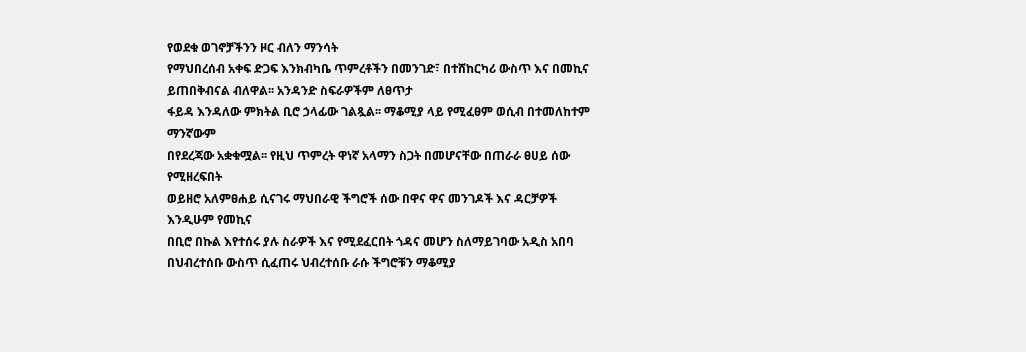የወደቁ ወገኖቻችንን ዞር ብለን ማንሳት
የማህበረሰብ አቀፍ ድጋፍ እንክብካቤ ጥምረቶችን በመንገድ፣ በተሸከርካሪ ውስጥ እና በመኪና ይጠበቅብናል ብለዋል፡፡ አንዳንድ ስፍራዎችም ለፀጥታ
ፋይዳ እንዳለው ምክትል ቢሮ ኃላፊው ገልጿል፡፡ ማቆሚያ ላይ የሚፈፀም ወሲብ በተመለከተም ማንኛውም
በየደረጃው አቋቁሟል፡፡ የዚህ ጥምረት ዋነኛ አላማን ስጋት በመሆናቸው በጠራራ ፀሀይ ሰው የሚዘረፍበት
ወይዘሮ አለምፀሐይ ሲናገሩ ማህበራዊ ችግሮች ሰው በዋና ዋና መንገዶች እና ዳርቻዎች እንዲሁም የመኪና
በቢሮ በኩል እየተሰሩ ያሉ ስራዎች እና የሚደፈርበት ጎዳና መሆን ስለማይገባው አዲስ አበባ
በህብረተሰቡ ውስጥ ሲፈጠሩ ህብረተሰቡ ራሱ ችግሮቹን ማቆሚያ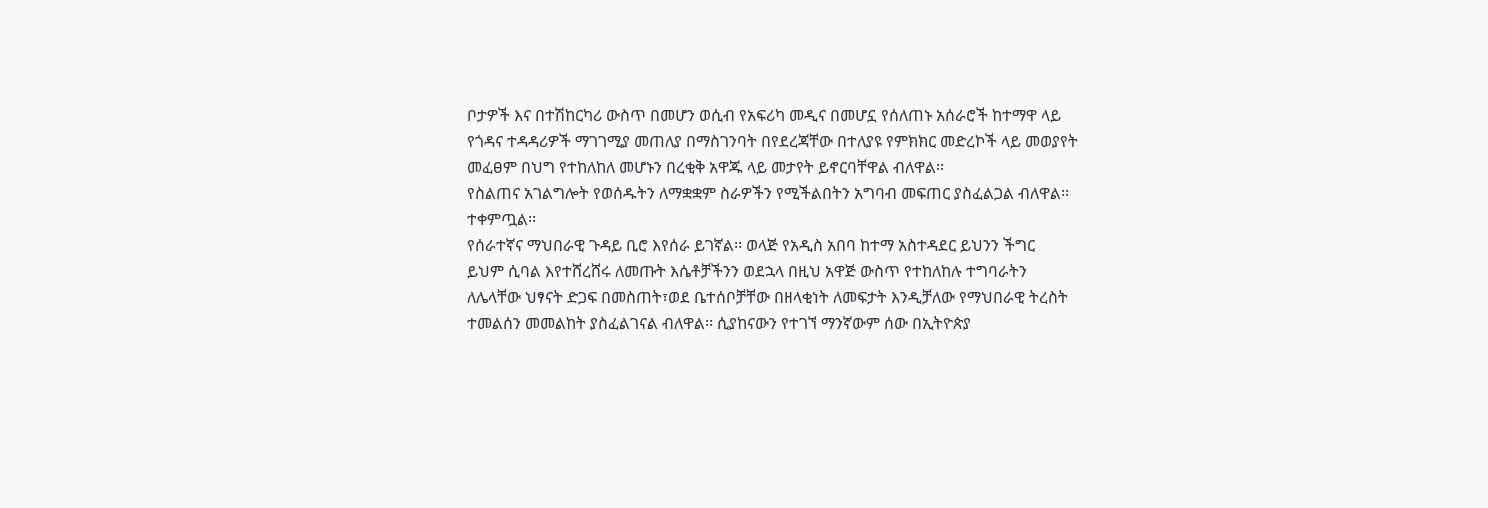ቦታዎች እና በተሽከርካሪ ውስጥ በመሆን ወሲብ የአፍሪካ መዲና በመሆኗ የሰለጠኑ አሰራሮች ከተማዋ ላይ
የጎዳና ተዳዳሪዎች ማገገሚያ መጠለያ በማስገንባት በየደረጃቸው በተለያዩ የምክክር መድረኮች ላይ መወያየት መፈፀም በህግ የተከለከለ መሆኑን በረቂቅ አዋጁ ላይ መታየት ይኖርባቸዋል ብለዋል፡፡
የስልጠና አገልግሎት የወሰዱትን ለማቋቋም ስራዎችን የሚችልበትን አግባብ መፍጠር ያስፈልጋል ብለዋል፡፡ ተቀምጧል፡፡
የሰራተኛና ማህበራዊ ጉዳይ ቢሮ እየሰራ ይገኛል፡፡ ወላጅ የአዲስ አበባ ከተማ አስተዳደር ይህንን ችግር
ይህም ሲባል እየተሸረሸሩ ለመጡት እሴቶቻችንን ወደኋላ በዚህ አዋጅ ውስጥ የተከለከሉ ተግባራትን
ለሌላቸው ህፃናት ድጋፍ በመስጠት፣ወደ ቤተሰቦቻቸው በዘላቂነት ለመፍታት እንዲቻለው የማህበራዊ ትረስት
ተመልሰን መመልከት ያስፈልገናል ብለዋል፡፡ ሲያከናውን የተገኘ ማንኛውም ሰው በኢትዮጵያ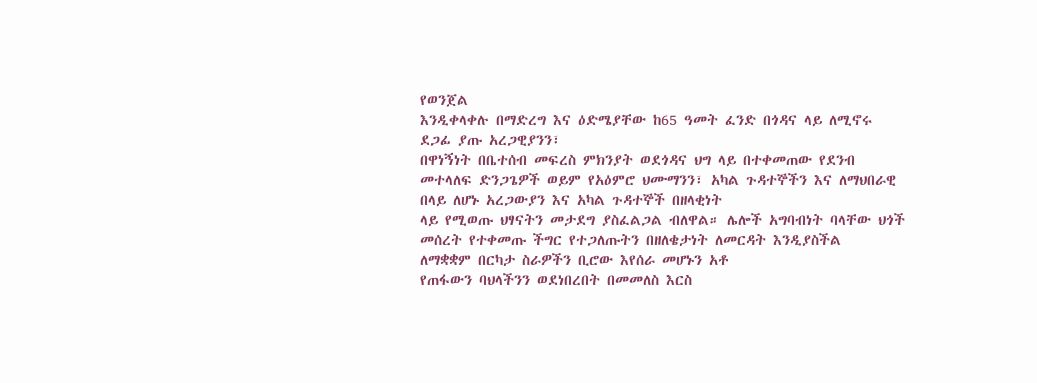የወንጀል
እንዲቀላቀሉ በማድረግ እና ዕድሜያቸው ከ65 ዓመት ፈንድ በጎዳና ላይ ለሚኖሩ ደጋፊ ያጡ አረጋዊያንን፣
በዋነኝነት በቤተሰብ መፍረስ ምክንያት ወደጎዳና ህግ ላይ በተቀመጠው የደንብ መተላለፍ ድንጋጌዎች ወይም የአዕምሮ ህሙማንን፣ አካል ጉዳተኞችን እና ለማህበራዊ
በላይ ለሆኑ አረጋውያን እና አካል ጉዳተኞች በዘላቂነት
ላይ የሚወጡ ህፃናትን መታደግ ያስፈልጋል ብለዋል። ሌሎች አግባብነት ባላቸው ህጎች መሰረት የተቀመጡ ችግር የተጋለጡትን በዘለቄታነት ለመርዳት እንዲያስችል
ለማቋቋም በርካታ ስራዎችን ቢሮው እየሰራ መሆኑን አቶ
የጠፋውን ባህላችንን ወደነበረበት በመመለስ እርስ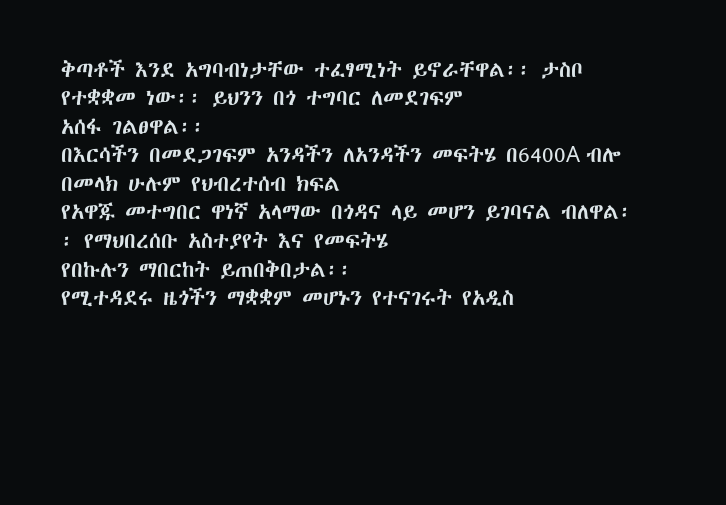ቅጣቶች እንደ አግባብነታቸው ተፈፃሚነት ይኖራቸዋል፡፡ ታስቦ የተቋቋመ ነው፡፡ ይህንን በጎ ተግባር ለመደገፍም
አሰፋ ገልፀዋል፡፡
በእርሳችን በመደጋገፍም አንዳችን ለአንዳችን መፍትሄ በ6400A ብሎ በመላክ ሁሉም የህብረተሰብ ክፍል
የአዋጁ መተግበር ዋነኛ አላማው በጎዳና ላይ መሆን ይገባናል ብለዋል፡፡ የማህበረሰቡ አስተያየት እና የመፍትሄ
የበኩሉን ማበርከት ይጠበቅበታል፡፡
የሚተዳደሩ ዜጎችን ማቋቋም መሆኑን የተናገሩት የአዲስ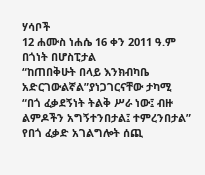ሃሳቦች
12 ሐሙስ ነሐሴ 16 ቀን 2011 ዓ.ም
በጎነት በሆስፒታል
“ከጠበቅሁት በላይ እንክብካቤ አድርገውልኛል”ያነጋገርናቸው ታካሚ
“በጎ ፈቃደኝነት ትልቅ ሥራ ነው፤ ብዙ ልምዶችን አግኝተንበታል፤ ተምረንበታል”
የበጎ ፈቃድ አገልግሎት ሰጪ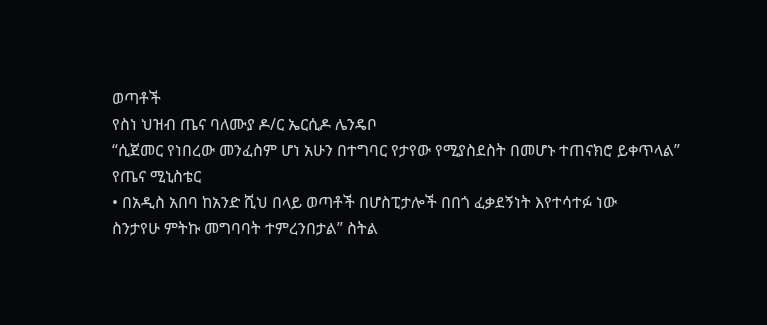ወጣቶች
የስነ ህዝብ ጤና ባለሙያ ዶ/ር ኤርሲዶ ሌንዴቦ
“ሲጀመር የነበረው መንፈስም ሆነ አሁን በተግባር የታየው የሚያስደስት በመሆኑ ተጠናክሮ ይቀጥላል”
የጤና ሚኒስቴር
• በአዲስ አበባ ከአንድ ሺህ በላይ ወጣቶች በሆስፒታሎች በበጎ ፈቃደኝነት እየተሳተፉ ነው
ስንታየሁ ምትኩ መግባባት ተምረንበታል” ስትል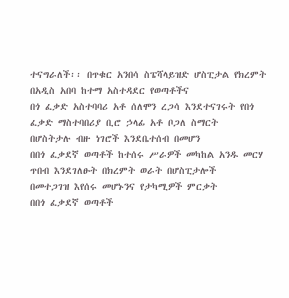ተናግራለች፡፡ በጥቁር አንበሳ ስፔሻላይዝድ ሆስፒታል የክረምት በአዲስ አበባ ከተማ አስተዳደር የወጣቶችና
በጎ ፈቃድ አስተባባሪ አቶ ሰለሞን ረጋሳ እንደተናገሩት የበጎ ፈቃድ ማስተባበሪያ ቢሮ ኃላፊ አቶ ቦጋለ ስማርት
በሆስትታሉ ብዙ ነገሮች እንደቤተሰብ በመሆን
በበጎ ፈቃደኛ ወጣቶች ከተሰሩ ሥራዎች መካከል አንዱ መርሃ ጥበብ እንደገለፁት በክረምት ወራት በሆስፒታሎች
በመተጋገዝ እየሰሩ መሆኑንና የታካሚዎች ምርቃት
በበጎ ፈቃደኛ ወጣቶች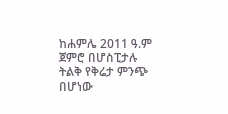ከሐምሌ 2011 ዓ.ም ጀምሮ በሆስፒታሉ ትልቅ የቅሬታ ምንጭ በሆነው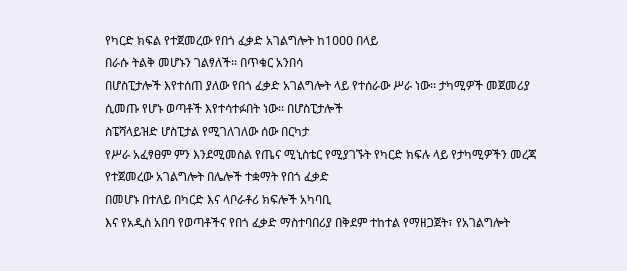የካርድ ክፍል የተጀመረው የበጎ ፈቃድ አገልግሎት ከ1ዐዐዐ በላይ
በራሱ ትልቅ መሆኑን ገልፃለች፡፡ በጥቁር አንበሳ
በሆስፒታሎች እየተሰጠ ያለው የበጎ ፈቃድ አገልግሎት ላይ የተሰራው ሥራ ነው፡፡ ታካሚዎች መጀመሪያ ሲመጡ የሆኑ ወጣቶች እየተሳተፉበት ነው፡፡ በሆስፒታሎች
ስፔሻላይዝድ ሆስፒታል የሚገለገለው ሰው በርካታ
የሥራ አፈፃፀም ምን እንደሚመስል የጤና ሚኒስቴር የሚያገኙት የካርድ ክፍሉ ላይ የታካሚዎችን መረጃ የተጀመረው አገልግሎት በሌሎች ተቋማት የበጎ ፈቃድ
በመሆኑ በተለይ በካርድ እና ላቦራቶሪ ክፍሎች አካባቢ
እና የአዲስ አበባ የወጣቶችና የበጎ ፈቃድ ማስተባበሪያ በቅደም ተከተል የማዘጋጀት፣ የአገልግሎት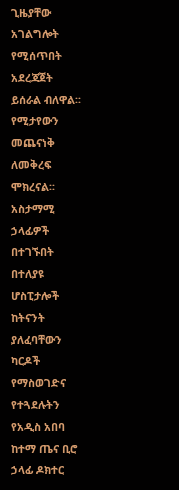ጊዜያቸው አገልግሎት የሚሰጥበት አደረጃጀት ይሰራል ብለዋል፡፡
የሚታየውን መጨናነቅ ለመቅረፍ ሞክረናል፡፡ አስታማሚ
ኃላፊዎች በተገኙበት በተለያዩ ሆስፒታሎች ከትናንት ያለፈባቸውን ካርዶች የማስወገድና የተጓደሉትን የአዲስ አበባ ከተማ ጤና ቢሮ ኃላፊ ዶክተር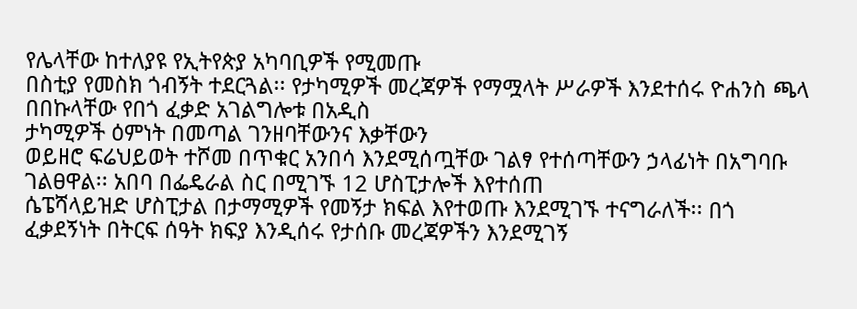የሌላቸው ከተለያዩ የኢትየጵያ አካባቢዎች የሚመጡ
በስቲያ የመስክ ጎብኝት ተደርጓል፡፡ የታካሚዎች መረጃዎች የማሟላት ሥራዎች እንደተሰሩ ዮሐንስ ጫላ በበኩላቸው የበጎ ፈቃድ አገልግሎቱ በአዲስ
ታካሚዎች ዕምነት በመጣል ገንዘባቸውንና እቃቸውን
ወይዘሮ ፍሬህይወት ተሾመ በጥቁር አንበሳ እንደሚሰጧቸው ገልፃ የተሰጣቸውን ኃላፊነት በአግባቡ ገልፀዋል፡፡ አበባ በፌዴራል ስር በሚገኙ 12 ሆስፒታሎች እየተሰጠ
ሴፔሻላይዝድ ሆስፒታል በታማሚዎች የመኝታ ክፍል እየተወጡ እንደሚገኙ ተናግራለች፡፡ በጎ ፈቃደኝነት በትርፍ ሰዓት ክፍያ እንዲሰሩ የታሰቡ መረጃዎችን እንደሚገኝ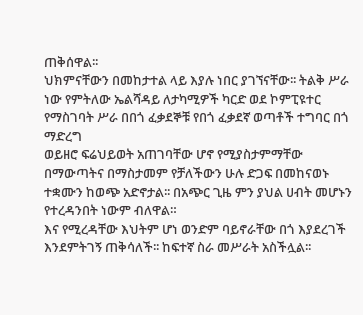ጠቅሰዋል፡፡
ህክምናቸውን በመከታተል ላይ እያሉ ነበር ያገኘናቸው፡፡ ትልቅ ሥራ ነው የምትለው ኤልሻዳይ ለታካሚዎች ካርድ ወደ ኮምፒዩተር የማስገባት ሥራ በበጎ ፈቃደኞቹ የበጎ ፈቃደኛ ወጣቶች ተግባር በጎ ማድረግ
ወይዘሮ ፍሬህይወት አጠገባቸው ሆኖ የሚያስታምማቸው በማውጣትና በማስታመም የቻለችውን ሁሉ ድጋፍ በመከናወኑ ተቋሙን ከወጭ አድኖታል፡፡ በአጭር ጊዜ ምን ያህል ሀብት መሆኑን የተረዳንበት ነውም ብለዋል።
እና የሚረዳቸው እህትም ሆነ ወንድም ባይኖራቸው በጎ እያደረገች እንደምትገኝ ጠቅሳለች፡፡ ከፍተኛ ስራ መሥራት አስችሏል፡፡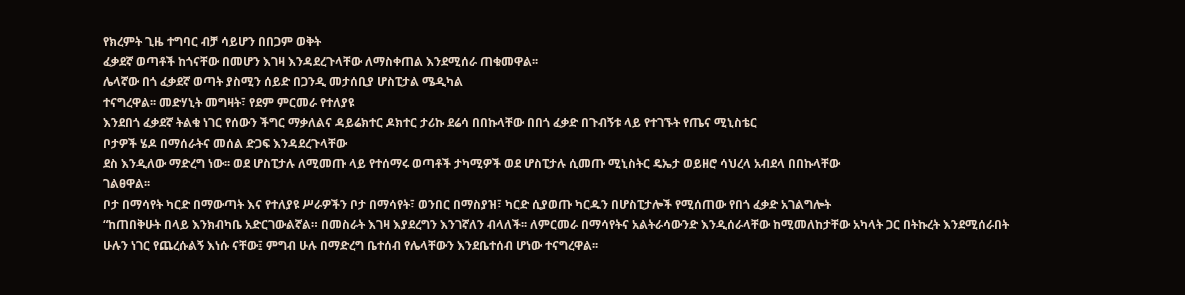የክረምት ጊዜ ተግባር ብቻ ሳይሆን በበጋም ወቅት
ፈቃደኛ ወጣቶች ከጎናቸው በመሆን እገዛ እንዳደረጉላቸው ለማስቀጠል እንደሚሰራ ጠቁመዋል፡፡
ሌላኛው በጎ ፈቃደኛ ወጣት ያስሚን ሰይድ በጋንዲ መታሰቢያ ሆስፒታል ሜዲካል
ተናግረዋል፡፡ መድሃኒት መግዛት፣ የደም ምርመራ የተለያዩ
እንደበጎ ፈቃደኛ ትልቁ ነገር የሰውን ችግር ማቃለልና ዳይሬክተር ዶክተር ታሪኩ ደሬሳ በበኩላቸው በበጎ ፈቃድ በጉብኝቱ ላይ የተገኙት የጤና ሚኒስቴር
ቦታዎች ሄዶ በማሰራትና መሰል ድጋፍ እንዳደረጉላቸው
ደስ እንዲለው ማድረግ ነው፡፡ ወደ ሆስፒታሉ ለሚመጡ ላይ የተሰማሩ ወጣቶች ታካሚዎች ወደ ሆስፒታሉ ሲመጡ ሚኒስትር ዴኤታ ወይዘሮ ሳህረላ አብደላ በበኩላቸው
ገልፀዋል፡፡
ቦታ በማሳየት ካርድ በማውጣት እና የተለያዩ ሥራዎችን ቦታ በማሳየት፣ ወንበር በማስያዝ፣ ካርድ ሲያወጡ ካርዱን በሆስፒታሎች የሚሰጠው የበጎ ፈቃድ አገልግሎት
“ከጠበቅሁት በላይ እንክብካቤ አድርገውልኛል። በመስራት እገዛ እያደረግን እንገኛለን ብላለች፡፡ ለምርመራ በማሳየትና አልትራሳውንድ እንዲሰራላቸው ከሚመለከታቸው አካላት ጋር በትኩረት እንደሚሰራበት
ሁሉን ነገር የጨረሱልኝ እነሱ ናቸው፤ ምግብ ሁሉ በማድረግ ቤተሰብ የሌላቸውን እንደቤተሰብ ሆነው ተናግረዋል፡፡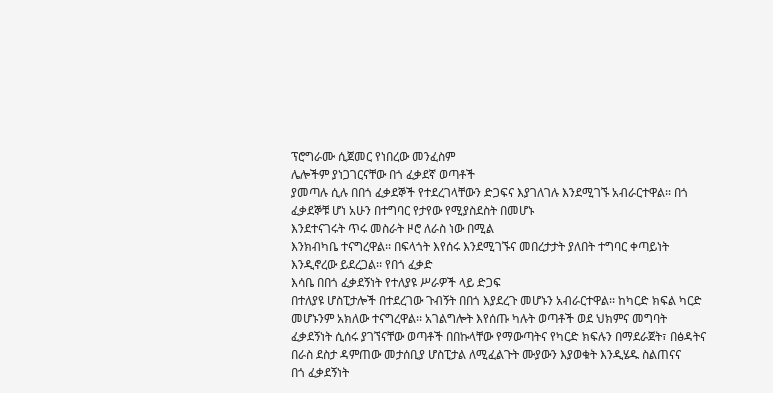ፕሮግራሙ ሲጀመር የነበረው መንፈስም
ሌሎችም ያነጋገርናቸው በጎ ፈቃደኛ ወጣቶች
ያመጣሉ ሲሉ በበጎ ፈቃደኞች የተደረገላቸውን ድጋፍና እያገለገሉ እንደሚገኙ አብራርተዋል፡፡ በጎ ፈቃደኞቹ ሆነ አሁን በተግባር የታየው የሚያስደስት በመሆኑ
እንደተናገሩት ጥሩ መስራት ዞሮ ለራስ ነው በሚል
እንክብካቤ ተናግረዋል፡፡ በፍላጎት እየሰሩ እንደሚገኙና መበረታታት ያለበት ተግባር ቀጣይነት እንዲኖረው ይደረጋል፡፡ የበጎ ፈቃድ
እሳቤ በበጎ ፈቃደኝነት የተለያዩ ሥራዎች ላይ ድጋፍ
በተለያዩ ሆስፒታሎች በተደረገው ጉብኝት በበጎ እያደረጉ መሆኑን አብራርተዋል፡፡ ከካርድ ክፍል ካርድ መሆኑንም አክለው ተናግረዋል፡፡ አገልግሎት እየሰጡ ካሉት ወጣቶች ወደ ህክምና መግባት
ፈቃደኝነት ሲሰሩ ያገኘናቸው ወጣቶች በበኩላቸው የማውጣትና የካርድ ክፍሉን በማደራጀት፣ በፅዳትና በራስ ደስታ ዳምጠው መታሰቢያ ሆስፒታል ለሚፈልጉት ሙያውን እያወቁት እንዲሄዱ ስልጠናና
በጎ ፈቃደኝነት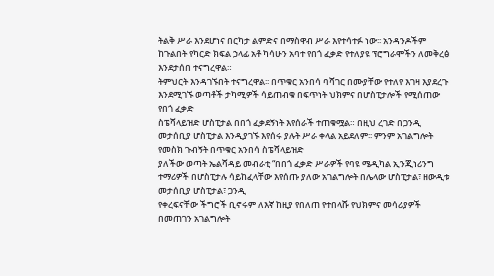ትልቅ ሥራ እንደሆነና በርካታ ልምድና በማስዋብ ሥራ እየተሳተፉ ነው፡፡ አንዳንዶችም ከጉልበት የካርድ ክፍል ኃላፊ አቶ ካሳሁን አባተ የበጎ ፈቃድ የተለያዩ ፕሮግራሞችን ለመቅረፅ እንደታሰበ ተናግረዋል።
ትምህርት እንዳገኙበት ተናግረዋል፡፡ በጥቁር አንበሳ ባሻገር በሙያቸው የተለየ እገዛ እያደረጉ እንደሚገኙ ወጣቶች ታካሚዎች ሳይጠብቁ በፍጥነት ህክምና በሆስፒታሎች የሚሰጠው የበጎ ፈቃድ
ስፔሻላይዝድ ሆስፒታል በበጎ ፈቃደኝነት እየሰራች ተጠቁሟል። በዚህ ረገድ በጋንዲ መታሰቢያ ሆስፒታል እንዲያገኙ እየሰሩ ያሉት ሥራ ቀላል አይደለም፡፡ ምንም አገልግሎት የመስክ ጉብኝት በጥቁር አንበሳ ስፔሻላይዝድ
ያለችው ወጣት ኤልሻዳይ መብራቲ “በበጎ ፈቃድ ሥራዎች የባዩ ሜዲካል ኢንጂነሪንግ ተማሪዎች በሆስፒታሉ ሳይከፈላቸው እየሰጡ ያለው አገልግሎት በሌላው ሆስፒታል፣ ዘውዲቱ መታሰቢያ ሆስፒታል፣ ጋንዲ
የቀረፍናቸው ችግሮች ቢኖሩም ለእኛ ከዚያ የበለጠ የተበላሹ የህክምና መሳሪያዎች በመጠገን አገልግሎት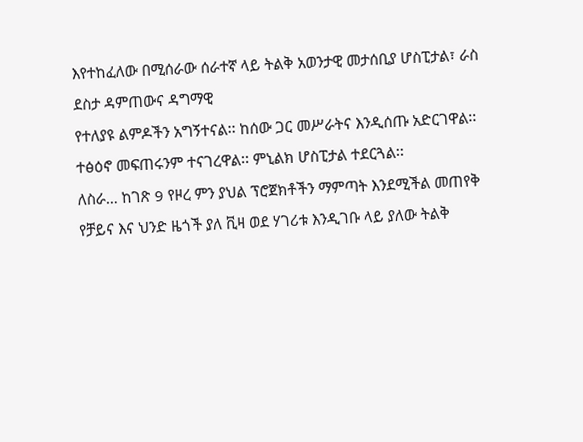እየተከፈለው በሚሰራው ሰራተኛ ላይ ትልቅ አወንታዊ መታሰቢያ ሆስፒታል፣ ራስ ደስታ ዳምጠውና ዳግማዊ
የተለያዩ ልምዶችን አግኝተናል፡፡ ከሰው ጋር መሥራትና እንዲሰጡ አድርገዋል፡፡ ተፅዕኖ መፍጠሩንም ተናገረዋል፡፡ ምኒልክ ሆስፒታል ተደርጓል፡፡
ለስራ… ከገጽ 9 የዞረ ምን ያህል ፕሮጀክቶችን ማምጣት እንደሚችል መጠየቅ የቻይና እና ህንድ ዜጎች ያለ ቪዛ ወደ ሃገሪቱ እንዲገቡ ላይ ያለው ትልቅ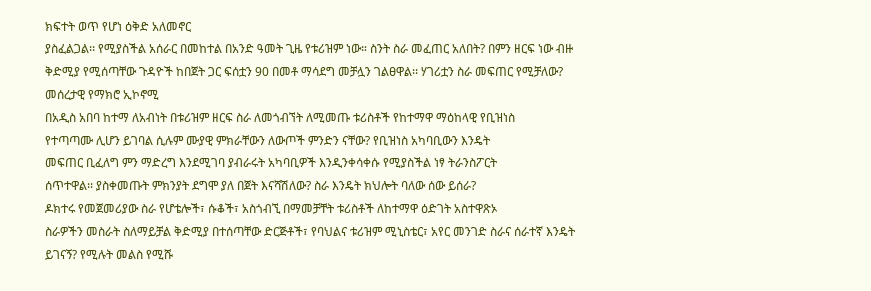ክፍተት ወጥ የሆነ ዕቅድ አለመኖር
ያስፈልጋል፡፡ የሚያስችል አሰራር በመከተል በአንድ ዓመት ጊዜ የቱሪዝም ነው። ስንት ስራ መፈጠር አለበት? በምን ዘርፍ ነው ብዙ
ቅድሚያ የሚሰጣቸው ጉዳዮች ከበጀት ጋር ፍሰቷን 90 በመቶ ማሳደግ መቻሏን ገልፀዋል፡፡ ሃገሪቷን ስራ መፍጠር የሚቻለው? መሰረታዊ የማክሮ ኢኮኖሚ
በአዲስ አበባ ከተማ ለአብነት በቱሪዝም ዘርፍ ስራ ለመጎብኘት ለሚመጡ ቱሪስቶች የከተማዋ ማዕከላዊ የቢዝነስ
የተጣጣሙ ሊሆን ይገባል ሲሉም ሙያዊ ምክራቸውን ለውጦች ምንድን ናቸው? የቢዝነስ አካባቢውን እንዴት
መፍጠር ቢፈለግ ምን ማድረግ እንደሚገባ ያብራሩት አካባቢዎች እንዲንቀሳቀሱ የሚያስችል ነፃ ትራንስፖርት
ሰጥተዋል፡፡ ያስቀመጡት ምክንያት ደግሞ ያለ በጀት እናሻሽለው? ስራ እንዴት ክህሎት ባለው ሰው ይሰራ?
ዶክተሩ የመጀመሪያው ስራ የሆቴሎች፣ ሱቆች፣ አስጎብኚ በማመቻቸት ቱሪስቶች ለከተማዋ ዕድገት አስተዋጽኦ
ስራዎችን መስራት ስለማይቻል ቅድሚያ በተሰጣቸው ድርጅቶች፣ የባህልና ቱሪዝም ሚኒስቴር፣ አየር መንገድ ስራና ሰራተኛ እንዴት ይገናኝ? የሚሉት መልስ የሚሹ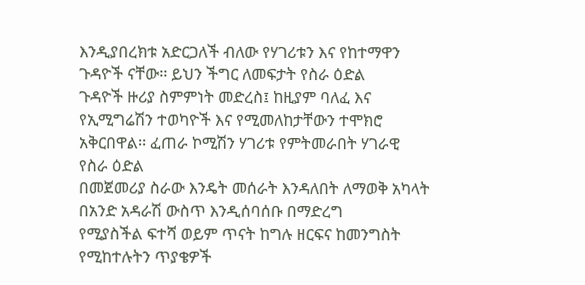እንዲያበረክቱ አድርጋለች ብለው የሃገሪቱን እና የከተማዋን ጉዳዮች ናቸው፡፡ ይህን ችግር ለመፍታት የስራ ዕድል
ጉዳዮች ዙሪያ ስምምነት መድረስ፤ ከዚያም ባለፈ እና የኢሚግሬሽን ተወካዮች እና የሚመለከታቸውን ተሞክሮ አቅርበዋል፡፡ ፈጠራ ኮሚሽን ሃገሪቱ የምትመራበት ሃገራዊ የስራ ዕድል
በመጀመሪያ ስራው እንዴት መሰራት እንዳለበት ለማወቅ አካላት በአንድ አዳራሽ ውስጥ እንዲሰባሰቡ በማድረግ
የሚያስችል ፍተሻ ወይም ጥናት ከግሉ ዘርፍና ከመንግስት የሚከተሉትን ጥያቄዎች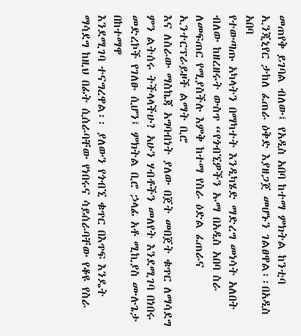መጠየቅ ይገባል ብለው፤ የአዲስ አበባ ከተማ ምክትል ከንቲባ ኢንጂኒየር ታከለ ፈጠራ ዕቅድ እያዘጋጀ መሆኑን ገልፀዋል፡፡በአዲስ አበባ
የተውጣጡ አካላትን በማካተት እንዲካሄድ ማድረግ መነሳት አለበት ብለው ከዘረዘሩት ውስጥ “የጎብኚዎችን ኡማ በአዲስ አበባ ስራ ለመፍጠር የሚያስችሉ እምቅ ከተማ የስራ ዕድል ፈጠራና ኢንተርፕራይዞች ልማት ቢሮ
እና ለስራው ማስኬጃ አግባብነት ያለው በጀት መበጀት ቁጥር ለማሳደግ ምን ልትሰሩ ትችላላችሁ? አሁን ሃብቶችን መለየት እንደሚገባ በነበሩ መድረኮች የገለፁ ሲሆን፤ ምክትል ቢሮ ኃላፊ አቶ ሚኪያስ ሙሉጌታ በከተማዋ
እንደሚገባ ተናግረዋል፡፡ ያለውን የጎብኚ ቁጥር በእጥፍ እንዴት ማሳደግ ከዚህ በፊት ሲሰራባቸው የነበሩና ሳይሰራባቸው የቆዩ የስራ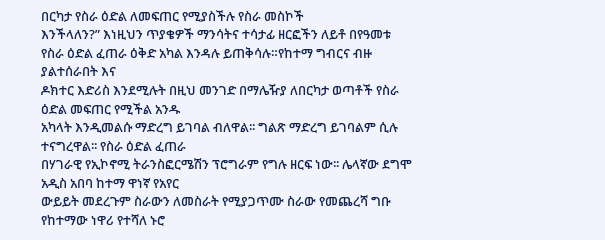በርካታ የስራ ዕድል ለመፍጠር የሚያስችሉ የስራ መስኮች
እንችላለን?” እነዚህን ጥያቄዎች ማንሳትና ተሳታፊ ዘርፎችን ለይቶ በየዓመቱ የስራ ዕድል ፈጠራ ዕቅድ አካል እንዳሉ ይጠቅሳሉ።የከተማ ግብርና ብዙ ያልተሰራበት እና
ዶክተር እድሪስ እንደሚሉት በዚህ መንገድ በማሌዥያ ለበርካታ ወጣቶች የስራ ዕድል መፍጠር የሚችል አንዱ
አካላት እንዲመልሱ ማድረግ ይገባል ብለዋል፡፡ ግልጽ ማድረግ ይገባልም ሲሉ ተናግረዋል፡፡ የስራ ዕድል ፈጠራ
በሃገራዊ የኢኮኖሚ ትራንስፎርሜሽን ፕሮግራም የግሉ ዘርፍ ነው፡፡ ሌላኛው ደግሞ አዲስ አበባ ከተማ ዋነኛ የአየር
ውይይት መደረጉም ስራውን ለመስራት የሚያጋጥሙ ስራው የመጨረሻ ግቡ የከተማው ነዋሪ የተሻለ ኑሮ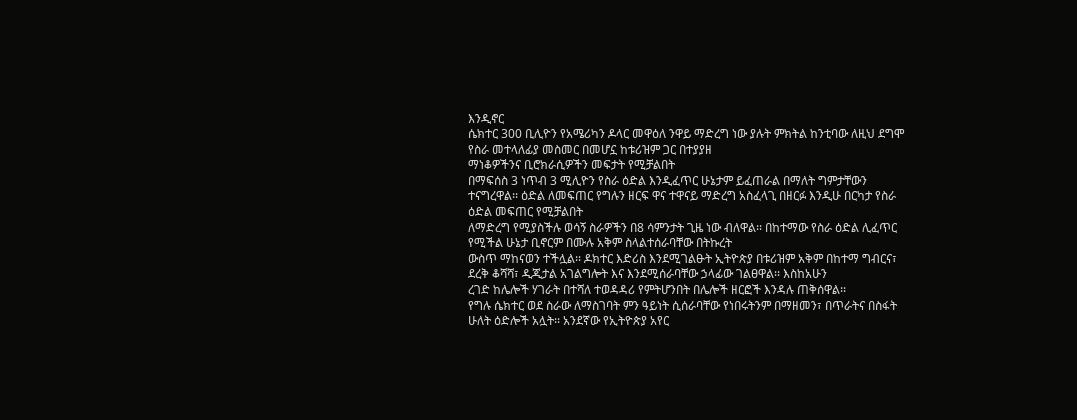እንዲኖር
ሴክተር 300 ቢሊዮን የአሜሪካን ዶላር መዋዕለ ንዋይ ማድረግ ነው ያሉት ምክትል ከንቲባው ለዚህ ደግሞ የስራ መተላለፊያ መስመር በመሆኗ ከቱሪዝም ጋር በተያያዘ
ማነቆዎችንና ቢሮክራሲዎችን መፍታት የሚቻልበት
በማፍሰስ 3 ነጥብ 3 ሚሊዮን የስራ ዕድል እንዲፈጥር ሁኔታም ይፈጠራል በማለት ግምታቸውን ተናግረዋል፡፡ ዕድል ለመፍጠር የግሉን ዘርፍ ዋና ተዋናይ ማድረግ አስፈላጊ በዘርፉ እንዲሁ በርካታ የስራ ዕድል መፍጠር የሚቻልበት
ለማድረግ የሚያስችሉ ወሳኝ ስራዎችን በ8 ሳምንታት ጊዜ ነው ብለዋል፡፡ በከተማው የስራ ዕድል ሊፈጥር የሚችል ሁኔታ ቢኖርም በሙሉ አቅም ስላልተሰራባቸው በትኩረት
ውስጥ ማከናወን ተችሏል፡፡ ዶክተር እድሪስ እንደሚገልፁት ኢትዮጵያ በቱሪዝም አቅም በከተማ ግብርና፣ ደረቅ ቆሻሻ፣ ዲጂታል አገልግሎት እና እንደሚሰራባቸው ኃላፊው ገልፀዋል፡፡ እስከአሁን
ረገድ ከሌሎች ሃገራት በተሻለ ተወዳዳሪ የምትሆንበት በሌሎች ዘርፎች እንዳሉ ጠቅሰዋል፡፡
የግሉ ሴክተር ወደ ስራው ለማስገባት ምን ዓይነት ሲሰራባቸው የነበሩትንም በማዘመን፣ በጥራትና በስፋት
ሁለት ዕድሎች አሏት፡፡ አንደኛው የኢትዮጵያ አየር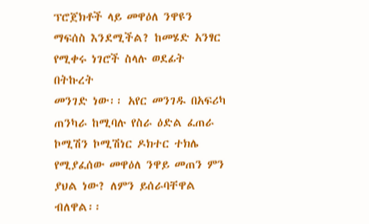ፕሮጀክቶች ላይ መዋዕለ ንዋዩን ማፍሰስ እንደሚችል? ከመሄድ አንፃር የሚቀሩ ነገሮች ስላሉ ወደፊት በትኩረት
መንገድ ነው፡፡ አየር መንገዱ በአፍሪካ ጠንካራ ከሚባሉ የስራ ዕድል ፈጠራ ኮሚሽን ኮሚሽነር ዶክተር ተክሌ
የሚያፈሰው መዋዕለ ንዋይ መጠን ምን ያህል ነው? ለምን ይሰራባቸዋል ብለዋል፡፡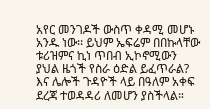አየር መንገዶች ውስጥ ቀዳሚ መሆኑ አንዱ ነው፡፡ ይህም ኤፍሬም በበኩላቸው ቱሪዝምና ኪነ ጥበብ ኢኮኖሚውን
ያህል ዜጎች የስራ ዕድል ይፈጥራል? እና ሌሎች ጉዳዮች ላይ በዓለም አቀፍ ደረጃ ተወዳዳሪ ለመሆን ያስችላል።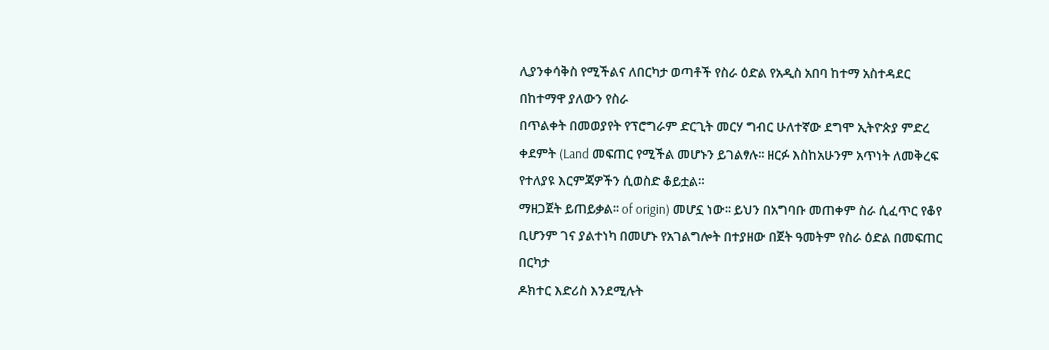ሊያንቀሳቅስ የሚችልና ለበርካታ ወጣቶች የስራ ዕድል የአዲስ አበባ ከተማ አስተዳደር በከተማዋ ያለውን የስራ
በጥልቀት በመወያየት የፕሮግራም ድርጊት መርሃ ግብር ሁለተኛው ደግሞ ኢትዮጵያ ምድረ ቀደምት (Land መፍጠር የሚችል መሆኑን ይገልፃሉ፡፡ ዘርፉ እስከአሁንም አጥነት ለመቅረፍ የተለያዩ እርምጃዎችን ሲወስድ ቆይቷል።
ማዘጋጀት ይጠይቃል፡፡ of origin) መሆኗ ነው፡፡ ይህን በአግባቡ መጠቀም ስራ ሲፈጥር የቆየ ቢሆንም ገና ያልተነካ በመሆኑ የአገልግሎት በተያዘው በጀት ዓመትም የስራ ዕድል በመፍጠር በርካታ
ዶክተር እድሪስ እንደሚሉት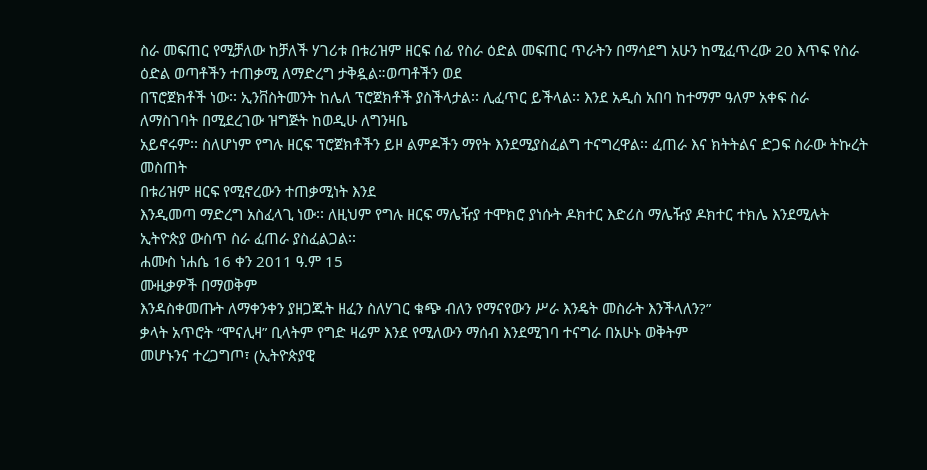ስራ መፍጠር የሚቻለው ከቻለች ሃገሪቱ በቱሪዝም ዘርፍ ሰፊ የስራ ዕድል መፍጠር ጥራትን በማሳደግ አሁን ከሚፈጥረው 20 እጥፍ የስራ ዕድል ወጣቶችን ተጠቃሚ ለማድረግ ታቅዷል።ወጣቶችን ወደ
በፕሮጀክቶች ነው፡፡ ኢንቨስትመንት ከሌለ ፕሮጀክቶች ያስችላታል፡፡ ሊፈጥር ይችላል፡፡ እንደ አዲስ አበባ ከተማም ዓለም አቀፍ ስራ ለማስገባት በሚደረገው ዝግጅት ከወዲሁ ለግንዛቤ
አይኖሩም፡፡ ስለሆነም የግሉ ዘርፍ ፕሮጀክቶችን ይዞ ልምዶችን ማየት እንደሚያስፈልግ ተናግረዋል፡፡ ፈጠራ እና ክትትልና ድጋፍ ስራው ትኩረት መስጠት
በቱሪዝም ዘርፍ የሚኖረውን ተጠቃሚነት እንደ
እንዲመጣ ማድረግ አስፈላጊ ነው፡፡ ለዚህም የግሉ ዘርፍ ማሌዥያ ተሞክሮ ያነሱት ዶክተር እድሪስ ማሌዥያ ዶክተር ተክሌ እንደሚሉት ኢትዮጵያ ውስጥ ስራ ፈጠራ ያስፈልጋል፡፡
ሐሙስ ነሐሴ 16 ቀን 2011 ዓ.ም 15
ሙዚቃዎች በማወቅም
እንዳስቀመጡት ለማቀንቀን ያዘጋጁት ዘፈን ስለሃገር ቁጭ ብለን የማናየውን ሥራ እንዴት መስራት እንችላለን?”
ቃላት አጥሮት “ሞናሊዛ” ቢላትም የግድ ዛሬም እንደ የሚለውን ማሰብ እንደሚገባ ተናግራ በአሁኑ ወቅትም
መሆኑንና ተረጋግጦ፣ (ኢትዮጵያዊ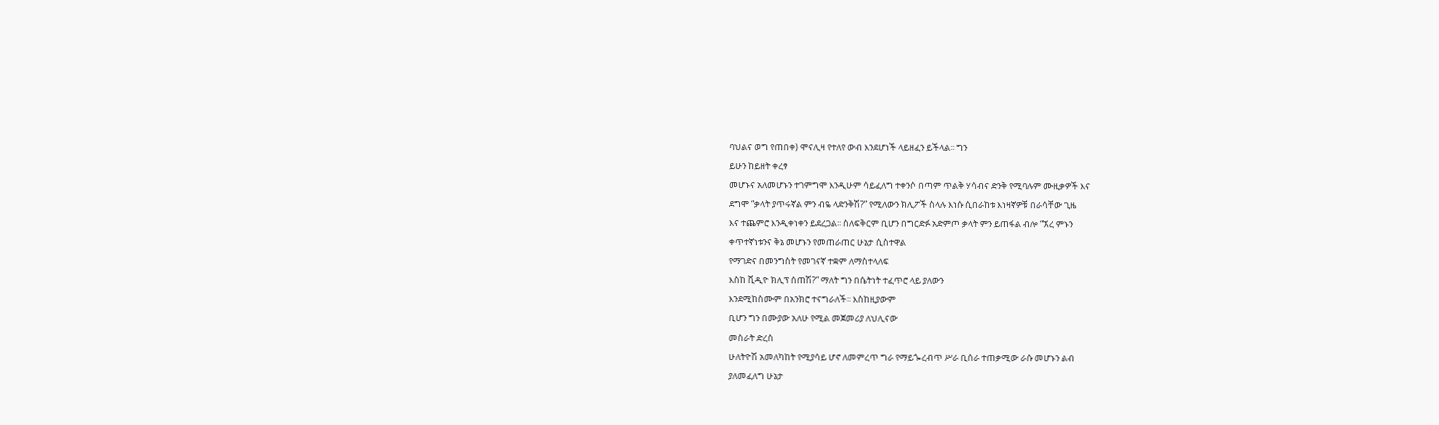ባህልና ወግ የጠበቀ) ሞናሊዛ የተለየ ውብ እንደሆነች ላይዘፈን ይችላል፡፡ ግን
ይሁን ከይዘት ቀረፃ
መሆኑና አለመሆኑን ተገምግሞ እንዲሁም ሳይፈለግ ተቀንሶ በጣም ጥልቅ ሃሳብና ድንቅ የሚባሉም ሙዚቃዎች እና
ደግሞ “ቃላት ያጥሩኛል ምን ብዬ ላድንቅሽ?” የሚለውን ክሊፖች ስላሉ እነሱ ሲበራከቱ እነዛኛዎቹ በራሳቸው ጊዜ
እና ተጨምሮ እንዲቀነቀን ይደረጋል፡፡ ስለፍቅርም ቢሆን በግርድፉ አድምጦ ቃላት ምን ይጠፋል ብሎ “ኧረ ምኑን
ቀጥተኛነቱንና ቅኔ መሆኑን የመጠራጠር ሁኔታ ሲስተዋል
የማገድና በመንግስት የመገናኛ ተቋም ለማስተላለፍ
እስከ ቪዲዮ ክሊፕ ሰጠሽ?” ማለት ግን በሴትነት ተፈጥሮ ላይ ያለውን
እንደሚከስሙም በአንክሮ ተናግራለች፡፡ እስከዚያውም
ቢሆን ግን በሙያው አለሁ የሚል መጀመሪያ ለህሊናው
መስራት ድረስ
ሁለትዮሽ አመለካከት የሚያሳይ ሆኖ ለመምረጥ ግራ የማይጐረብጥ ሥራ ቢሰራ ተጠቃሚው ራሱ መሆኑን ልብ
ያለመፈለግ ሁኔታ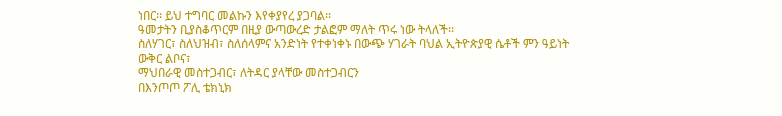ነበር፡፡ ይህ ተግባር መልኩን እየቀያየረ ያጋባል፡፡
ዓመታትን ቢያስቆጥርም በዚያ ውጣውረድ ታልፎም ማለት ጥሩ ነው ትላለች፡፡
ስለሃገር፣ ስለህዝብ፣ ስለሰላምና አንድነት የተቀነቀኑ በውጭ ሃገራት ባህል ኢትዮጵያዊ ሴቶች ምን ዓይነት ውቅር ልቦና፣
ማህበራዊ መስተጋብር፣ ለትዳር ያላቸው መስተጋብርን
በእንጦጦ ፖሊ ቴክኒክ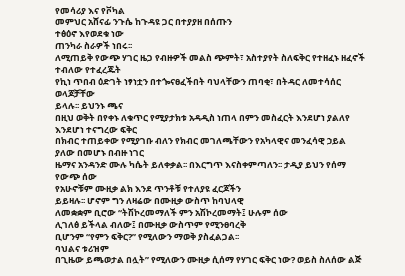የመሳሪያ እና የቮካል
መምህር አሸናፊ ንጉሴ ከጉዳዩ ጋር በተያያዘ በሰጡን
ተፅዕኖ እየወደቁ ነው
ጠንካራ ስራዎች ነበሩ፡፡
ለሚጠይቅ የውጭ ሃገር ዜጋ የብዙዎች መልስ ጭምት፣ አስተያየት ስለፍቅር የተዘፈኑ ዘፈኖች ተብለው የተፈረጁት
የኪነ ጥበብ ዕድገት ነፃነቷን በተጐናፀፈችበት ባህላቸውን ጠባቂ፣ በትዳር ለመተሳሰር ወላጆቻቸው
ይላሉ፡፡ ይህንኑ ጫና
በዚህ ወቅት በየቀኑ ለቁጥር የሚያታክቱ አዳዲስ ነጠላ በምን መስፈርት እንደሆነ ያልለየ እንደሆነ ተናግረው ፍቅር
በክብር ተጠይቀው የሚያገቡ ብለን የክብር መገለጫቸውን የአካላዊና መንፈሳዊ ኃይል ያለው በመሆኑ በብዙ ነገር
ዜማና አንዳንድ ሙሉ ካሴት ይለቀቃል፡፡ በእርግጥ እናስቀምጣለን፡፡ ታዲያ ይህን የሰማ የውጭ ሰው
የአሁኖቹም ሙዚቃ ልክ እንደ ጥንቶቹ የተለያዩ ፈርጆችን
ይይዛሉ፡፡ ሆኖም ግን ለዛሬው በሙዚቃ ውስጥ ከባህላዊ
ለመቋቋም ቢሮው “ትሽኮረመማለች ምን አሽኮረመማት፤ ሁሉም ሰው
ሊገለፅ ይችላል ብለው፤ በሙዚቃ ውስጥም የሚንፀባረቅ
ቢሆንም “የምን ፍቅር?” የሚለውን ማወቅ ያስፈልጋል፡፡
ባህልና ቱሪዝም
በጊዜው ይጫወታል በሏት” የሚለውን ሙዚቃ ሲሰማ የሃገር ፍቅር ነው? ወይስ ስለሰው ልጅ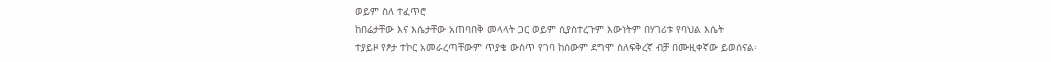ወይም ስለ ተፈጥሮ
ከበሬታቸው እና እሴታቸው አጠባበቅ መላላት ጋር ወይም ሲያስተረጉም እውነትም በሃገሪቱ የባህል እሴት
ተያይዞ የፆታ ተኮር አመራረጣቸውም ጥያቄ ውስጥ የገባ ከሰውም ደግሞ ስለፍቅረኛ ብቻ በሙዚቀኛው ይወሰናል፡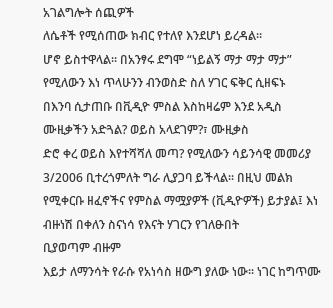አገልግሎት ሰጪዎች
ለሴቶች የሚሰጠው ክብር የተለየ እንደሆነ ይረዳል።
ሆኖ ይስተዋላል፡፡ በአንፃሩ ደግሞ “ነይልኝ ማታ ማታ ማታ” የሚለውን እነ ጥላሁንን ብንወስድ ስለ ሃገር ፍቅር ሲዘፍኑ
በእንባ ሲታጠቡ በቪዲዮ ምስል እስከዛሬም እንደ አዲስ
ሙዚቃችን አድጓል? ወይስ አላደገም?፣ ሙዚቃስ
ድሮ ቀረ ወይስ እየተሻሻለ መጣ? የሚለውን ሳይንሳዊ መመሪያ 3/2006 ቢተረጎምለት ግራ ሊያጋባ ይችላል፡፡ በዚህ መልክ
የሚቀርቡ ዘፈኖችና የምስል ማሟያዎች (ቪዲዮዎች) ይታያል፤ እነ ብዙነሽ በቀለን ስናነሳ የእናት ሃገርን የገለፁበት
ቢያወጣም ብዙም
እይታ ለማንሳት የራሱ የአነሳስ ዘውግ ያለው ነው፡፡ ነገር ከግጥሙ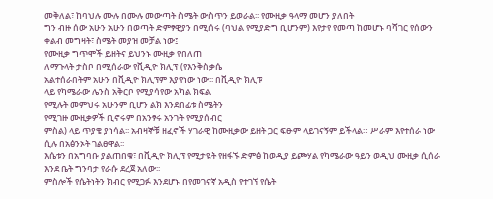መቅለል፣ ከባህሉ ሙሉ በሙሉ መውጣት ስሜት ውስጥን ይወራል፡፡ የሙዚቃ ዓላማ መሆን ያለበት
ግን ብዙ ሰው አሁን አሁን በወጣት ድምፃዊያን በሚሰሩ (ባህል የሚያድግ ቢሆንም) እየታየ የመጣ ከመሆኑ ባሻገር የሰውን ቀልብ መግዛት፣ ስሜት መያዝ መቻል ነው፤
የሙዚቃ ግጥሞች ይዘትና ይህንኑ ሙዚቃ የበለጠ
ለማጉላት ታስቦ በሚሰራው የቪዲዮ ክሊፕ (የእንቅስቃሴ
አልተሰራበትም አሁን በቪዲዮ ክሊፕም እያየነው ነው፡፡ በቪዲዮ ክሊፑ
ላይ የካሜራው ሌንስ አቅርቦ የሚያሳየው አካል ክፍል
የሚሉት መምህሩ አሁንም ቢሆን ልክ እንደበፊቱ ስሜትን
የሚገዙ ሙዚቃዎች ቢኖሩም በአንፃሩ አንገት የሚያሰብር
ምስል) ላይ ጥያቄ ያነሳል፡፡ አብዛኞቹ ዘፈኖች ሃገራዊ ከሙዚቃው ይዘት ጋር ፍፁም ላይገናኝም ይችላል። ሥራም እየተሰራ ነው ሲሉ በአፅንኦት ገልፀዋል፡፡
እሴቱን በአግባቡ ያልጠበቁ፣ በቪዲዮ ክሊፕ የሚታዩት የዘፋኙ ድምፅ ከወዲያ ይጮሃል የካሜራው ዓይን ወዲህ ሙዚቃ ሲሰራ እንደ ቤት ግንባታ የራሱ ደረጀ አለው፡፡
ምስሎች የሴትነትን ክብር የሚጋፉ እንደሆኑ በየመገናኛ አዲስ የተገኘ የሴት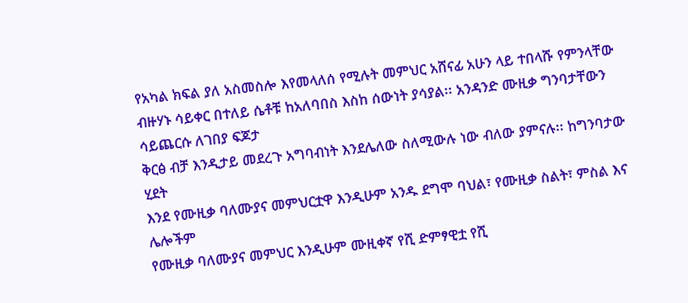የአካል ክፍል ያለ አስመስሎ እየመላለሰ የሚሉት መምህር አሸናፊ አሁን ላይ ተበላሹ የምንላቸው
ብዙሃኑ ሳይቀር በተለይ ሴቶቹ ከአለባበስ እስከ ሰውነት ያሳያል፡፡ አንዳንድ ሙዚቃ ግንባታቸውን ሳይጨርሱ ለገበያ ፍጆታ
ቅርፅ ብቻ እንዲታይ መደረጉ አግባብነት እንደሌለው ስለሚውሉ ነው ብለው ያምናሉ፡፡ ከግንባታው ሂደት
እንደ የሙዚቃ ባለሙያና መምህርቷዋ እንዲሁም አንዱ ደግሞ ባህል፣ የሙዚቃ ስልት፣ ምስል እና ሌሎችም
የሙዚቃ ባለሙያና መምህር እንዲሁም ሙዚቀኛ የሺ ድምፃዊቷ የሺ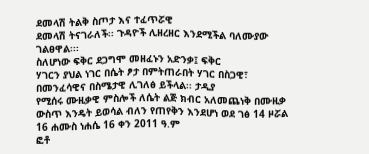ደመላሽ ትልቅ ስጦታ እና ተፈጥሯዊ
ደመላሽ ትናገራለች፡፡ ጉዳዮች ሊዘረዘር እንደሚችል ባለሙያው ገልፀዋል፡፡፡
ስለሆነው ፍቅር ደጋግሞ መዘፈኑን አድንቃ፤ ፍቅር
ሃገርን ያህል ነገር በሴት ፆታ በምትጠራበት ሃገር በስጋዊ፣ በመንፈሳዊና በስሜታዊ ሊገለፅ ይችላል፡፡ ታዲያ
የሚሰሩ ሙዚቃዊ ምስሎች ለሴት ልጅ ክብር አለመጨነቅ በሙዚቃ ውስጥ እንዴት ይወሳል ብለን የጠየቅን እንደሆነ ወደ ገፅ 14 ዞሯል
16 ሐሙስ ነሐሴ 16 ቀን 2011 ዓ.ም
ፎቶ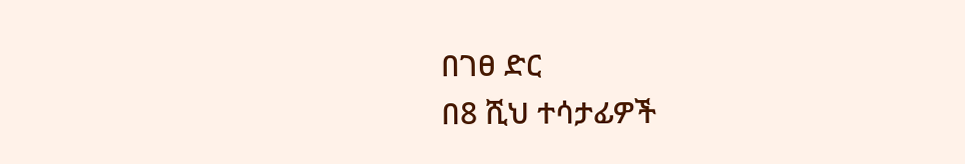በገፀ ድር
በ8 ሺህ ተሳታፊዎች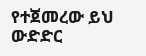የተጀመረው ይህ ውድድር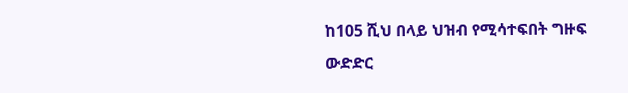ከ105 ሺህ በላይ ህዝብ የሚሳተፍበት ግዙፍ
ውድድር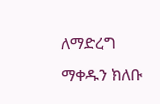ለማድረግ ማቀዱን ክለቡ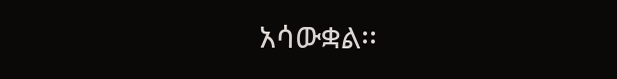አሳውቋል፡፡